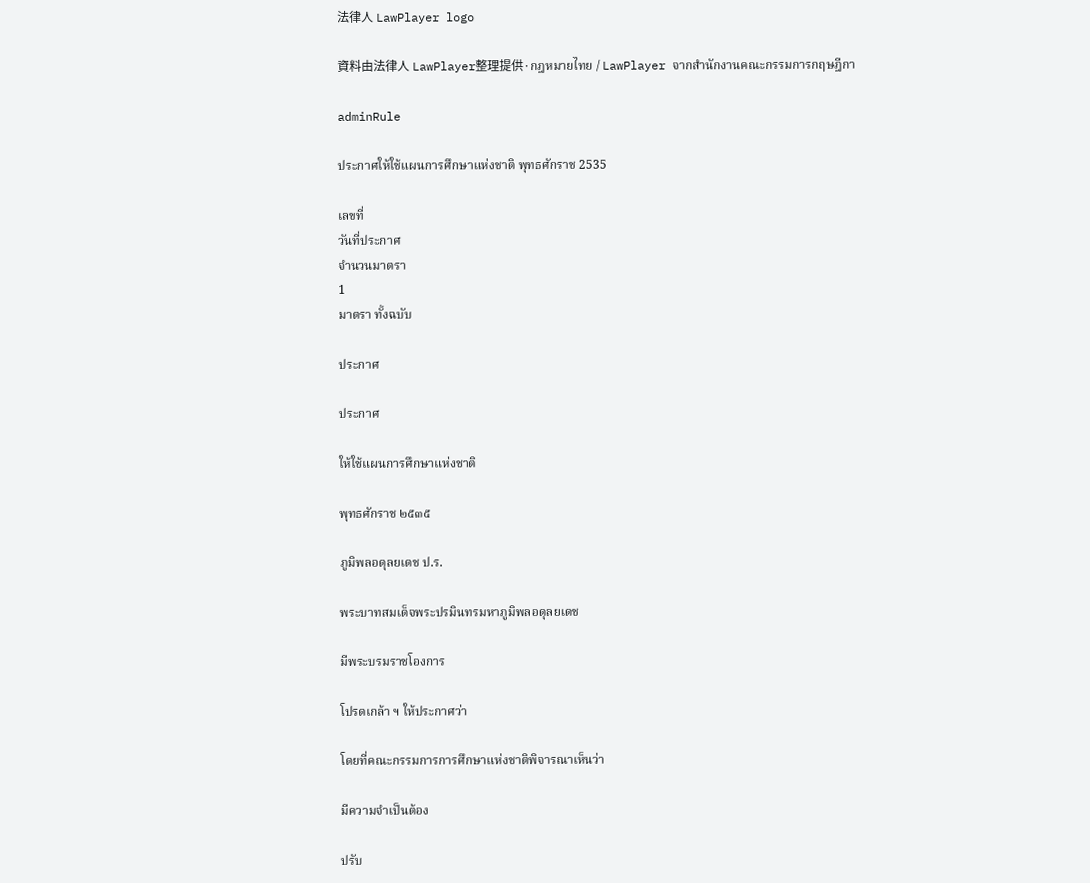法律人 LawPlayer logo

資料由法律人 LawPlayer整理提供·กฎหมายไทย / LawPlayer จากสำนักงานคณะกรรมการกฤษฎีกา

adminRule

ประกาศให้ใช้แผนการศึกษาแห่งชาติ พุทธศักราช 2535

เลขที่
วันที่ประกาศ
จำนวนมาตรา
1
มาตรา ทั้งฉบับ

ประกาศ

ประกาศ

ให้ใช้แผนการศึกษาแห่งชาติ

พุทธศักราช ๒๕๓๕

ภูมิพลอดุลยเดช ป.ร.

พระบาทสมเด็จพระปรมินทรมหาภูมิพลอดุลยเดช

มีพระบรมราชโองการ

โปรดเกล้า ฯ ให้ประกาศว่า

โดยที่คณะกรรมการการศึกษาแห่งชาติพิจารณาเห็นว่า

มีความจำเป็นต้อง

ปรับ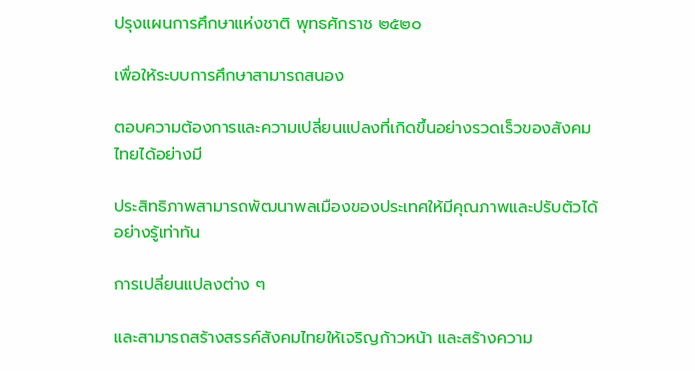ปรุงแผนการศึกษาแห่งชาติ พุทธศักราช ๒๕๒๐

เพื่อให้ระบบการศึกษาสามารถสนอง

ตอบความต้องการและความเปลี่ยนแปลงที่เกิดขึ้นอย่างรวดเร็วของสังคมไทยได้อย่างมี

ประสิทธิภาพสามารถพัฒนาพลเมืองของประเทศให้มีคุณภาพและปรับตัวได้อย่างรู้เท่าทัน

การเปลี่ยนแปลงต่าง ๆ

และสามารถสร้างสรรค์สังคมไทยให้เจริญก้าวหน้า และสร้างความ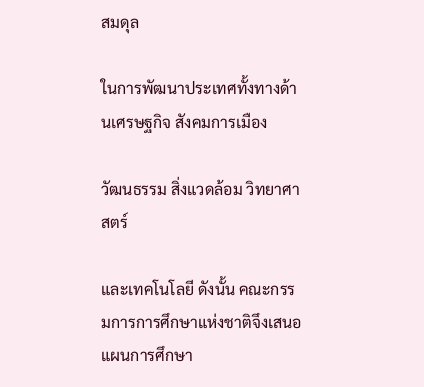สมดุล

ในการพัฒนาประเทศทั้งทางด้านเศรษฐกิจ สังคมการเมือง

วัฒนธรรม สิ่งแวดล้อม วิทยาศาสตร์

และเทคโนโลยี ดังนั้น คณะกรรมการการศึกษาแห่งชาติจึงเสนอแผนการศึกษา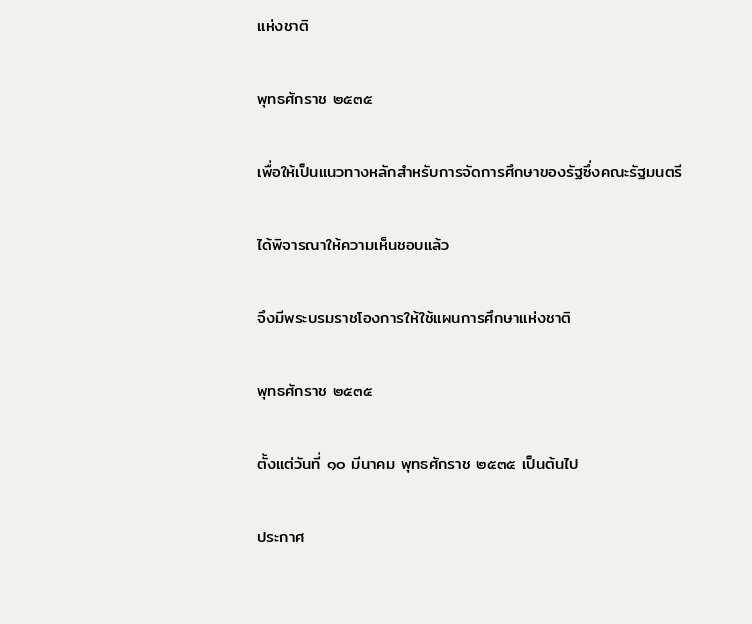แห่งชาติ

พุทธศักราช ๒๕๓๕

เพื่อให้เป็นแนวทางหลักสำหรับการจัดการศึกษาของรัฐซึ่งคณะรัฐมนตรี

ได้พิจารณาให้ความเห็นชอบแล้ว

จึงมีพระบรมราชโองการให้ใช้แผนการศึกษาแห่งชาติ

พุทธศักราช ๒๕๓๕

ตั้งแต่วันที่ ๑๐ มีนาคม พุทธศักราช ๒๕๓๕ เป็นต้นไป

ประกาศ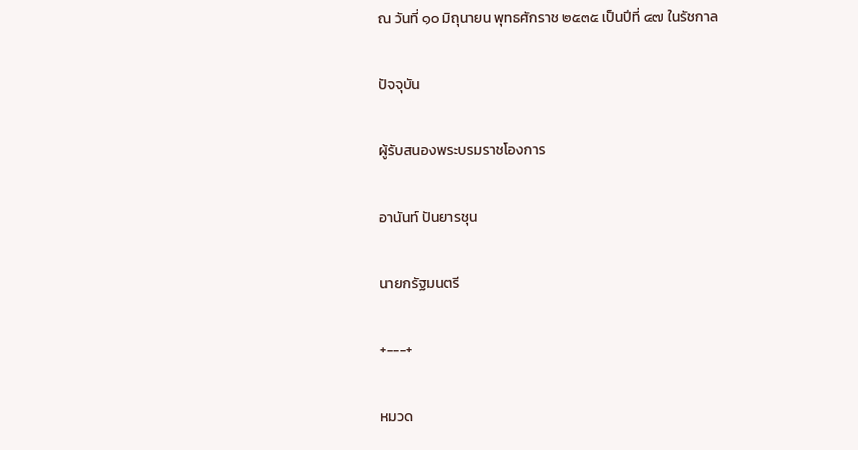ณ วันที่ ๑๐ มิถุนายน พุทธศักราช ๒๕๓๕ เป็นปีที่ ๔๗ ในรัชกาล

ปัจจุบัน

ผู้รับสนองพระบรมราชโองการ

อานันท์ ปันยารชุน

นายกรัฐมนตรี

+---+

หมวด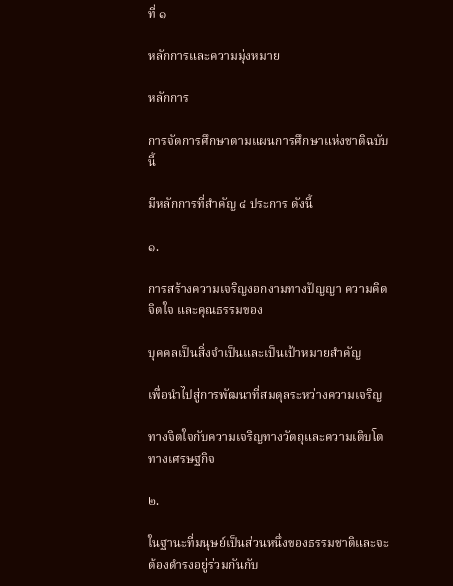ที่ ๑

หลักการและความมุ่งหมาย

หลักการ

การจัดการศึกษาตามแผนการศึกษาแห่งชาติฉบับนี้

มีหลักการที่สำคัญ ๔ ประการ ดังนี้

๑.

การสร้างความเจริญงอกงามทางปัญญา ความคิด จิตใจ และคุณธรรมของ

บุคคลเป็นสิ่งจำเป็นและเป็นเป้าหมายสำคัญ

เพื่อนำไปสู่การพัฒนาที่สมดุลระหว่างความเจริญ

ทางจิตใจกับความเจริญทางวัตถุและความเติบโตทางเศรษฐกิจ

๒.

ในฐานะที่มนุษย์เป็นส่วนหนึ่งของธรรมชาติและจะต้องดำรงอยู่ร่วมกันกับ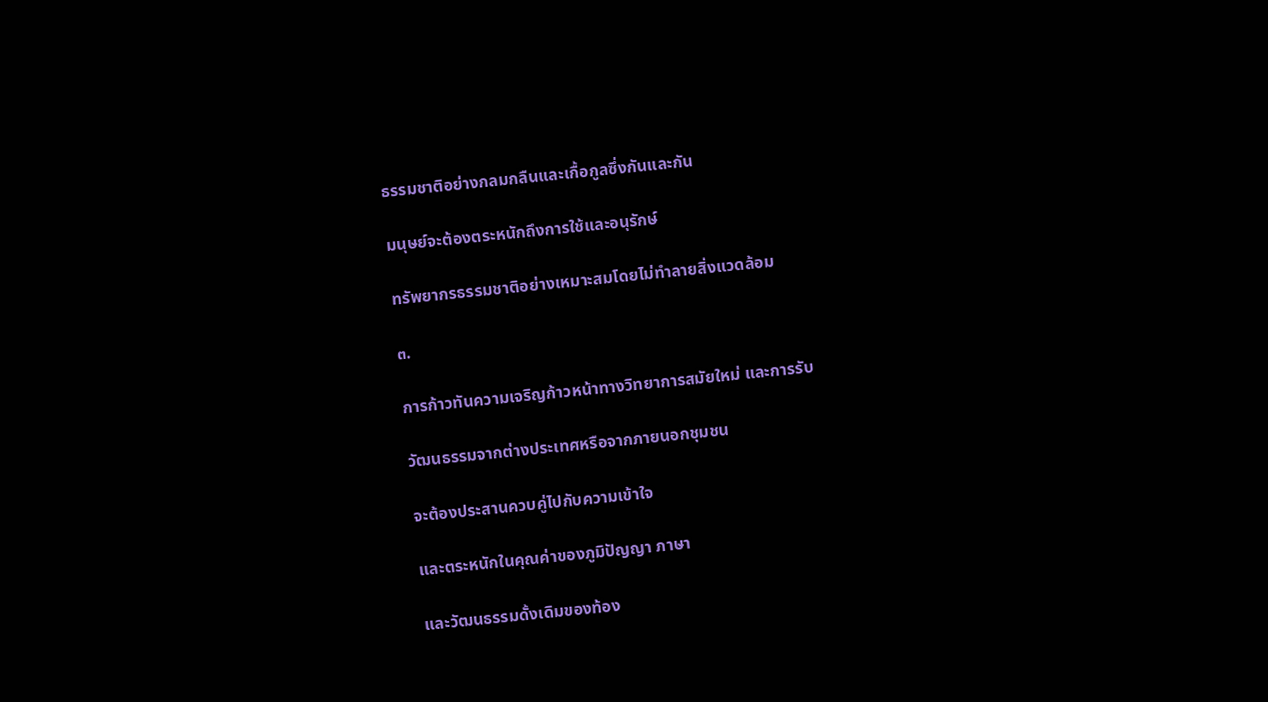ธรรมชาติอย่างกลมกลืนและเกื้อกูลซึ่งกันและกัน

มนุษย์จะต้องตระหนักถึงการใช้และอนุรักษ์

ทรัพยากรธรรมชาติอย่างเหมาะสมโดยไม่ทำลายสิ่งแวดล้อม

๓.

การก้าวทันความเจริญก้าวหน้าทางวิทยาการสมัยใหม่ และการรับ

วัฒนธรรมจากต่างประเทศหรือจากภายนอกชุมชน

จะต้องประสานควบคู่ไปกับความเข้าใจ

และตระหนักในคุณค่าของภูมิปัญญา ภาษา

และวัฒนธรรมดั้งเดิมของท้อง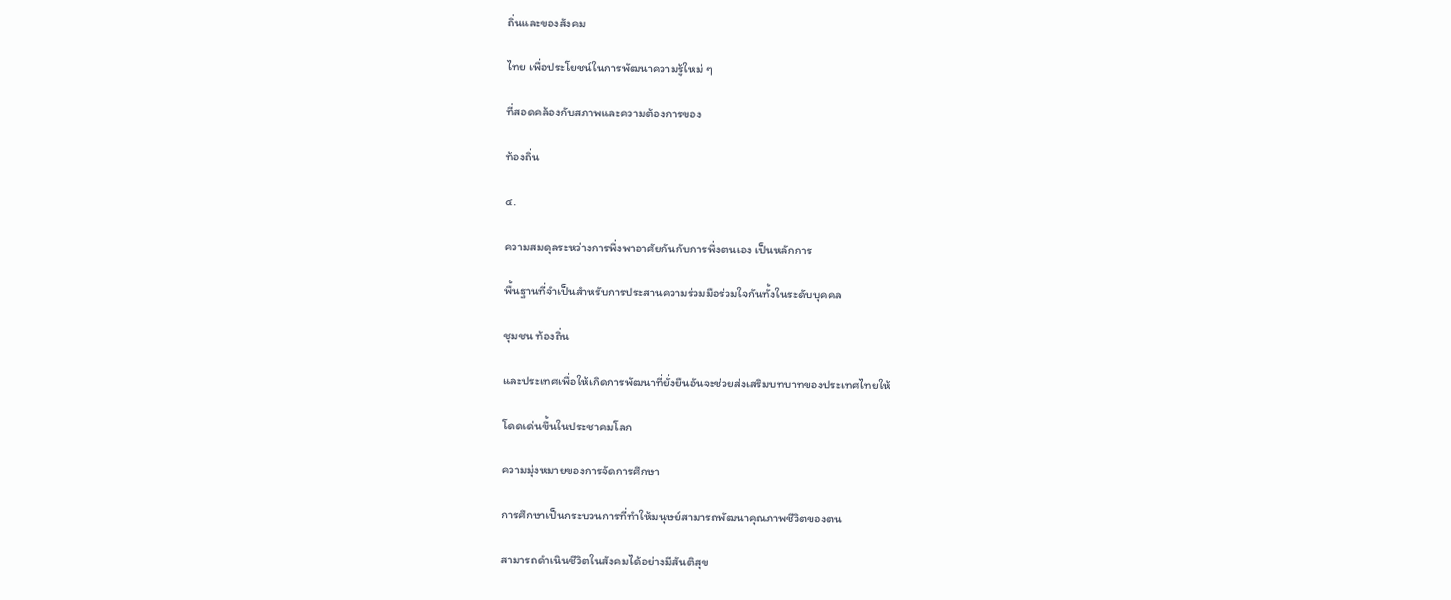ถิ่นและของสังคม

ไทย เพื่อประโยชน์ในการพัฒนาความรู้ใหม่ ๆ

ที่สอดคล้องกับสภาพและความต้องการของ

ท้องถิ่น

๔.

ความสมดุลระหว่างการพึ่งพาอาศัยกันกับการพึ่งตนเอง เป็นหลักการ

พื้นฐานที่จำเป็นสำหรับการประสานความร่วมมือร่วมใจกันทั้งในระดับบุคคล

ชุมชน ท้องถิ่น

และประเทศเพื่อให้เกิดการพัฒนาที่ยั่งยืนอันจะช่วยส่งเสริมบทบาทของประเทศไทยให้

โดดเด่นขึ้นในประชาคมโลก

ความมุ่งหมายของการจัดการศึกษา

การศึกษาเป็นกระบวนการที่ทำให้มนุษย์สามารถพัฒนาคุณภาพชีวิตของตน

สามารถดำเนินชีวิตในสังคมได้อย่างมีสันติสุข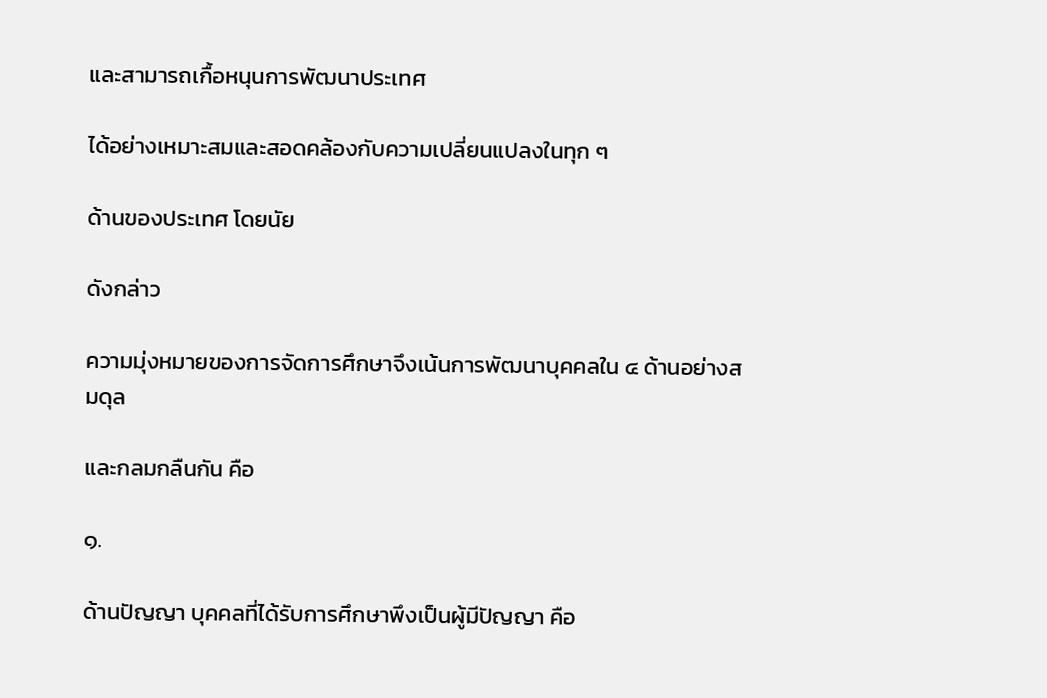และสามารถเกื้อหนุนการพัฒนาประเทศ

ได้อย่างเหมาะสมและสอดคล้องกับความเปลี่ยนแปลงในทุก ๆ

ด้านของประเทศ โดยนัย

ดังกล่าว

ความมุ่งหมายของการจัดการศึกษาจึงเน้นการพัฒนาบุคคลใน ๔ ด้านอย่างสมดุล

และกลมกลืนกัน คือ

๑.

ด้านปัญญา บุคคลที่ได้รับการศึกษาพึงเป็นผู้มีปัญญา คือ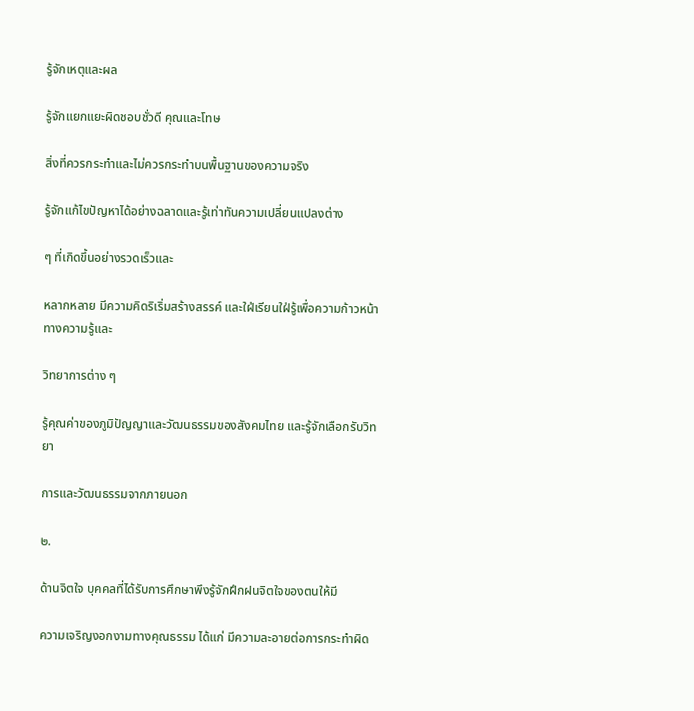รู้จักเหตุและผล

รู้จักแยกแยะผิดชอบชั่วดี คุณและโทษ

สิ่งที่ควรกระทำและไม่ควรกระทำบนพื้นฐานของความจริง

รู้จักแก้ไขปัญหาได้อย่างฉลาดและรู้เท่าทันความเปลี่ยนแปลงต่าง

ๆ ที่เกิดขึ้นอย่างรวดเร็วและ

หลากหลาย มีความคิดริเริ่มสร้างสรรค์ และใฝ่เรียนใฝ่รู้เพื่อความก้าวหน้าทางความรู้และ

วิทยาการต่าง ๆ

รู้คุณค่าของภูมิปัญญาและวัฒนธรรมของสังคมไทย และรู้จักเลือกรับวิทยา

การและวัฒนธรรมจากภายนอก

๒.

ด้านจิตใจ บุคคลที่ได้รับการศึกษาพึงรู้จักฝึกฝนจิตใจของตนให้มี

ความเจริญงอกงามทางคุณธรรม ได้แก่ มีความละอายต่อการกระทำผิด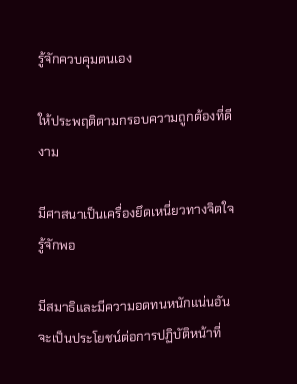รู้จักควบคุมตนเอง

ให้ประพฤติตามกรอบความถูกต้องที่ดีงาม

มีศาสนาเป็นเครื่องยึดเหนี่ยวทางจิตใจ รู้จักพอ

มีสมาธิและมีความอดทนหนักแน่นอันจะเป็นประโยชน์ต่อการปฏิบัติหน้าที่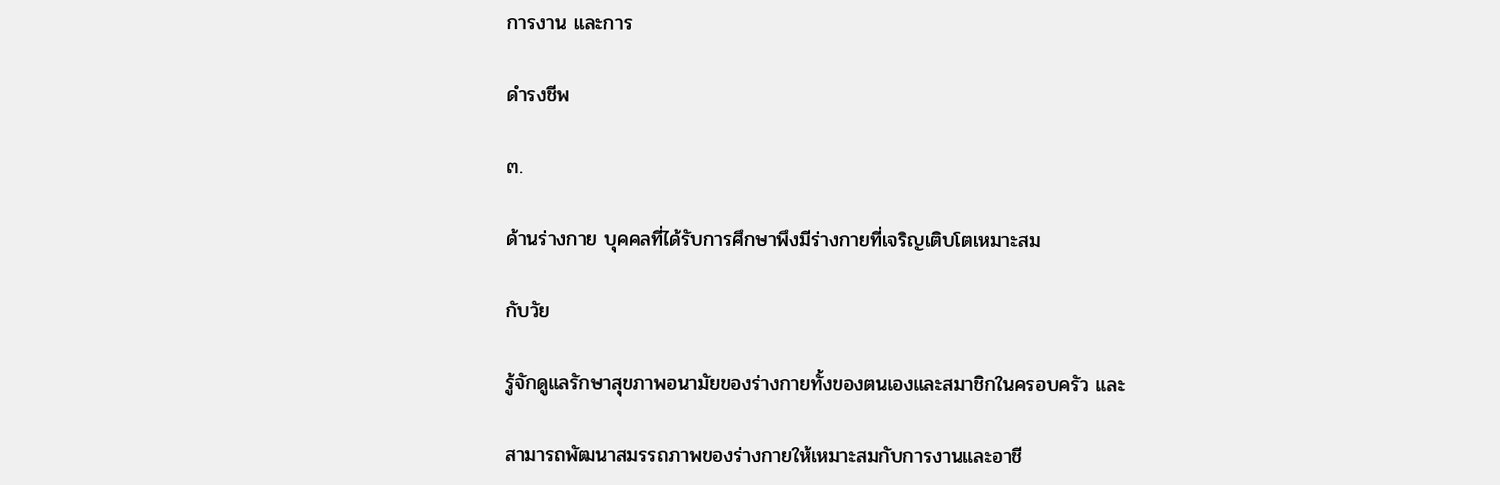การงาน และการ

ดำรงชีพ

๓.

ด้านร่างกาย บุคคลที่ได้รับการศึกษาพึงมีร่างกายที่เจริญเติบโตเหมาะสม

กับวัย

รู้จักดูแลรักษาสุขภาพอนามัยของร่างกายทั้งของตนเองและสมาชิกในครอบครัว และ

สามารถพัฒนาสมรรถภาพของร่างกายให้เหมาะสมกับการงานและอาชี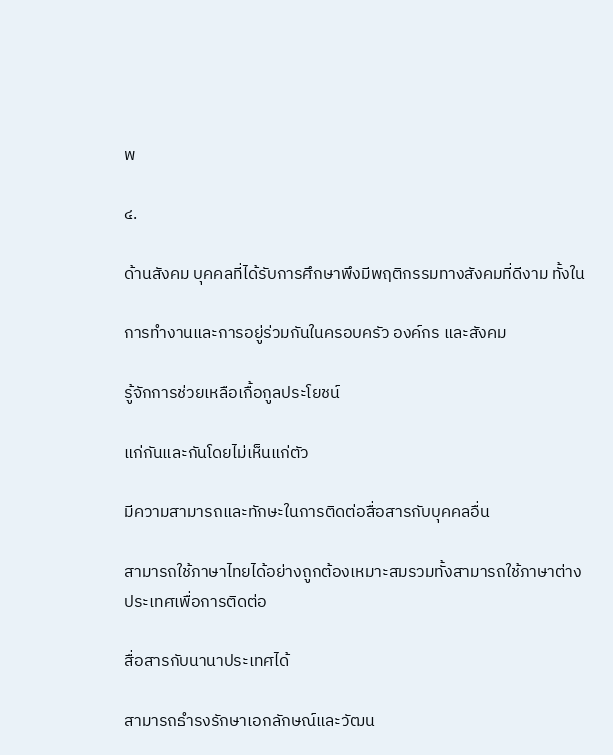พ

๔.

ด้านสังคม บุคคลที่ได้รับการศึกษาพึงมีพฤติกรรมทางสังคมที่ดีงาม ทั้งใน

การทำงานและการอยู่ร่วมกันในครอบครัว องค์กร และสังคม

รู้จักการช่วยเหลือเกื้อกูลประโยชน์

แก่กันและกันโดยไม่เห็นแก่ตัว

มีความสามารถและทักษะในการติดต่อสื่อสารกับบุคคลอื่น

สามารถใช้ภาษาไทยได้อย่างถูกต้องเหมาะสมรวมทั้งสามารถใช้ภาษาต่างประเทศเพื่อการติดต่อ

สื่อสารกับนานาประเทศได้

สามารถธำรงรักษาเอกลักษณ์และวัฒน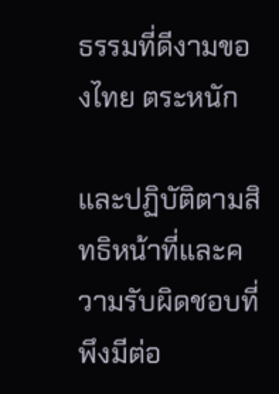ธรรมที่ดีงามของไทย ตระหนัก

และปฏิบัติตามสิทธิหน้าที่และความรับผิดชอบที่พึงมีต่อ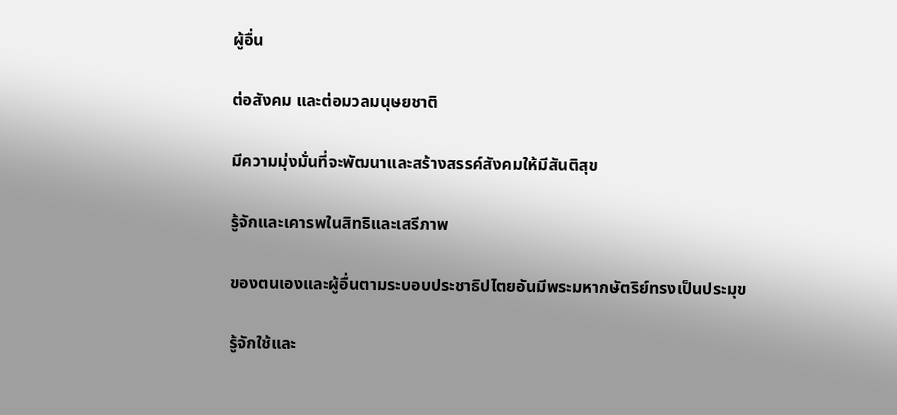ผู้อื่น

ต่อสังคม และต่อมวลมนุษยชาติ

มีความมุ่งมั่นที่จะพัฒนาและสร้างสรรค์สังคมให้มีสันติสุข

รู้จักและเคารพในสิทธิและเสรีภาพ

ของตนเองและผู้อื่นตามระบอบประชาธิปไตยอันมีพระมหากษัตริย์ทรงเป็นประมุข

รู้จักใช้และ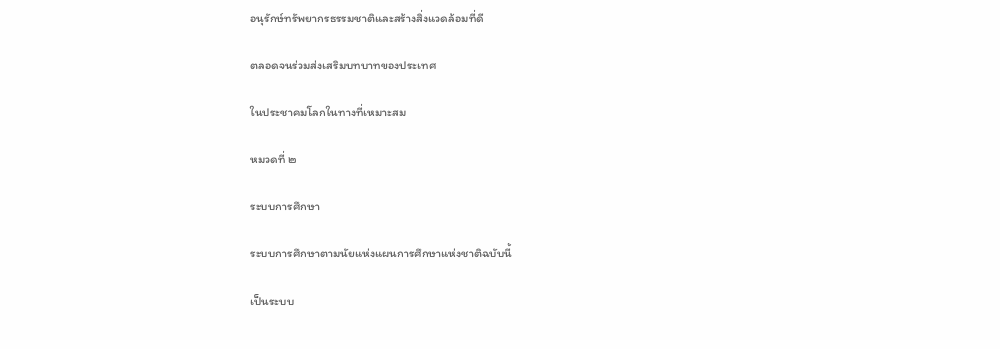อนุรักษ์ทรัพยากรธรรมชาติและสร้างสิ่งแวดล้อมที่ดี

ตลอดจนร่วมส่งเสริมบทบาทของประเทศ

ในประชาคมโลกในทางที่เหมาะสม

หมวดที่ ๒

ระบบการศึกษา

ระบบการศึกษาตามนัยแห่งแผนการศึกษาแห่งชาติฉบับนี้

เป็นระบบ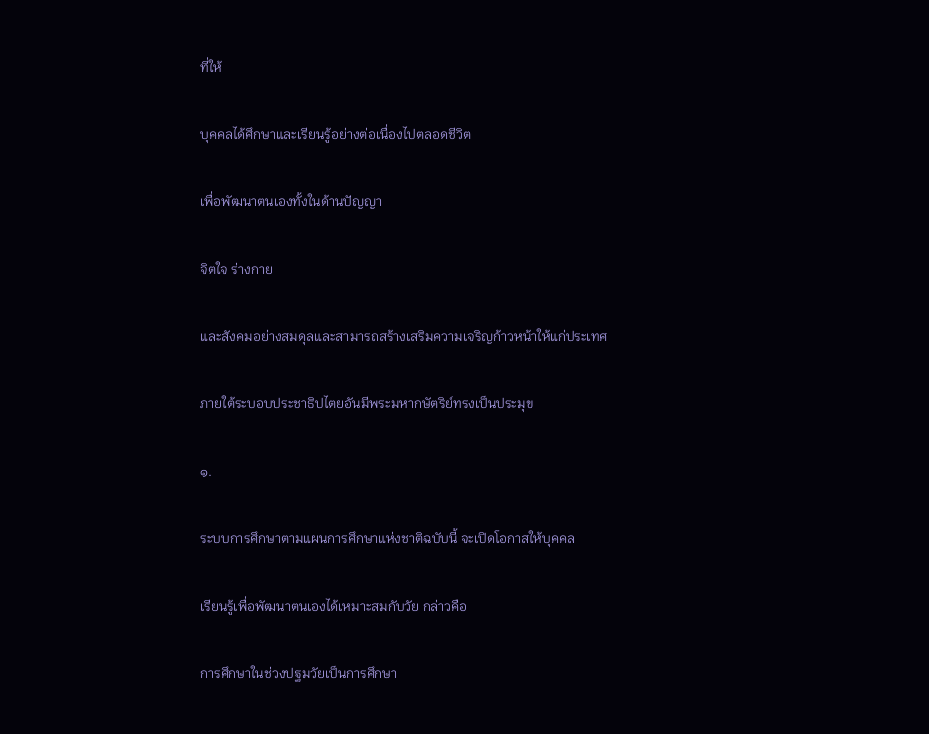ที่ให้

บุคคลได้ศึกษาและเรียนรู้อย่างต่อเนื่องไปตลอดชีวิต

เพื่อพัฒนาตนเองทั้งในด้านปัญญา

จิตใจ ร่างกาย

และสังคมอย่างสมดุลและสามารถสร้างเสริมความเจริญก้าวหน้าให้แก่ประเทศ

ภายใต้ระบอบประชาธิปไตยอันมีพระมหากษัตริย์ทรงเป็นประมุข

๑.

ระบบการศึกษาตามแผนการศึกษาแห่งชาติฉบับนี้ จะเปิดโอกาสให้บุคคล

เรียนรู้เพื่อพัฒนาตนเองได้เหมาะสมกับวัย กล่าวคือ

การศึกษาในช่วงปฐมวัยเป็นการศึกษา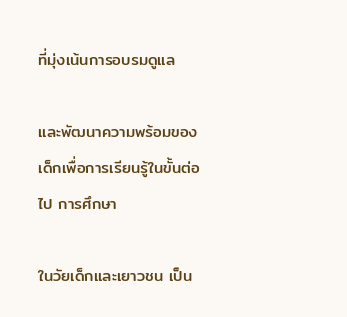ที่มุ่งเน้นการอบรมดูแล

และพัฒนาความพร้อมของเด็กเพื่อการเรียนรู้ในขั้นต่อไป การศึกษา

ในวัยเด็กและเยาวชน เป็น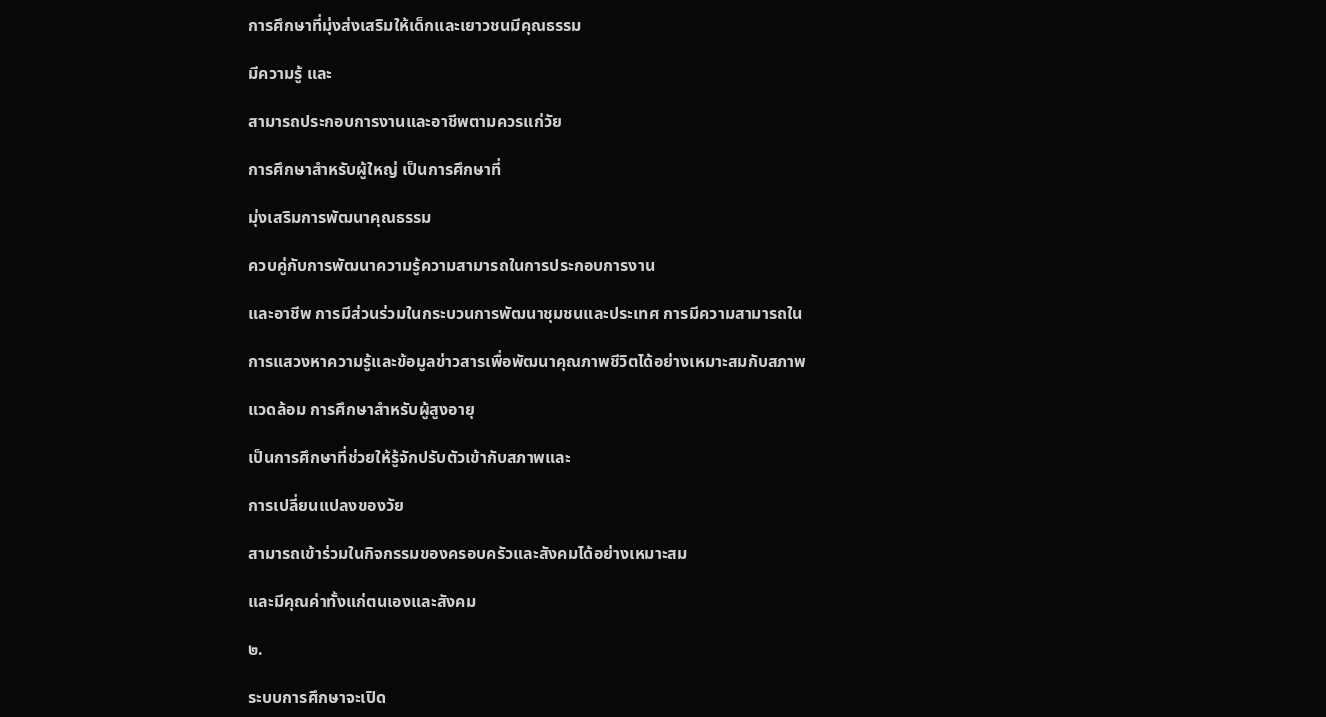การศึกษาที่มุ่งส่งเสริมให้เด็กและเยาวชนมีคุณธรรม

มีความรู้ และ

สามารถประกอบการงานและอาชีพตามควรแก่วัย

การศึกษาสำหรับผู้ใหญ่ เป็นการศึกษาที่

มุ่งเสริมการพัฒนาคุณธรรม

ควบคู่กับการพัฒนาความรู้ความสามารถในการประกอบการงาน

และอาชีพ การมีส่วนร่วมในกระบวนการพัฒนาชุมชนและประเทศ การมีความสามารถใน

การแสวงหาความรู้และข้อมูลข่าวสารเพื่อพัฒนาคุณภาพชีวิตได้อย่างเหมาะสมกับสภาพ

แวดล้อม การศึกษาสำหรับผู้สูงอายุ

เป็นการศึกษาที่ช่วยให้รู้จักปรับตัวเข้ากับสภาพและ

การเปลี่ยนแปลงของวัย

สามารถเข้าร่วมในกิจกรรมของครอบครัวและสังคมได้อย่างเหมาะสม

และมีคุณค่าทั้งแก่ตนเองและสังคม

๒.

ระบบการศึกษาจะเปิด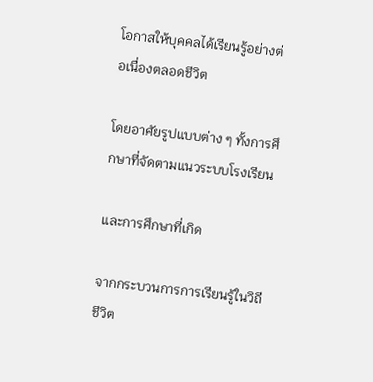โอกาสให้บุคคลได้เรียนรู้อย่างต่อเนื่องตลอดชีวิต

โดยอาศัยรูปแบบต่าง ๆ ทั้งการศึกษาที่จัดตามแนวระบบโรงเรียน

และการศึกษาที่เกิด

จากกระบวนการการเรียนรู้ในวิถีชีวิต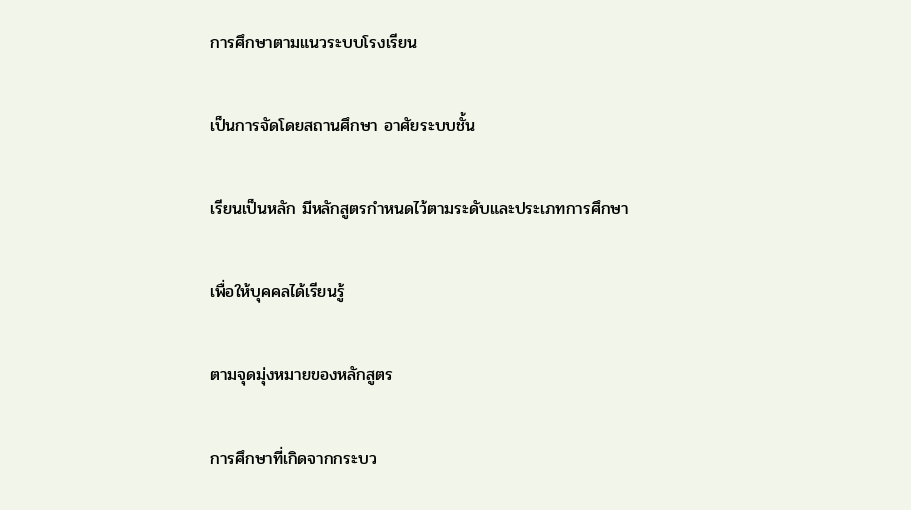การศึกษาตามแนวระบบโรงเรียน

เป็นการจัดโดยสถานศึกษา อาศัยระบบชั้น

เรียนเป็นหลัก มีหลักสูตรกำหนดไว้ตามระดับและประเภทการศึกษา

เพื่อให้บุคคลได้เรียนรู้

ตามจุดมุ่งหมายของหลักสูตร

การศึกษาที่เกิดจากกระบว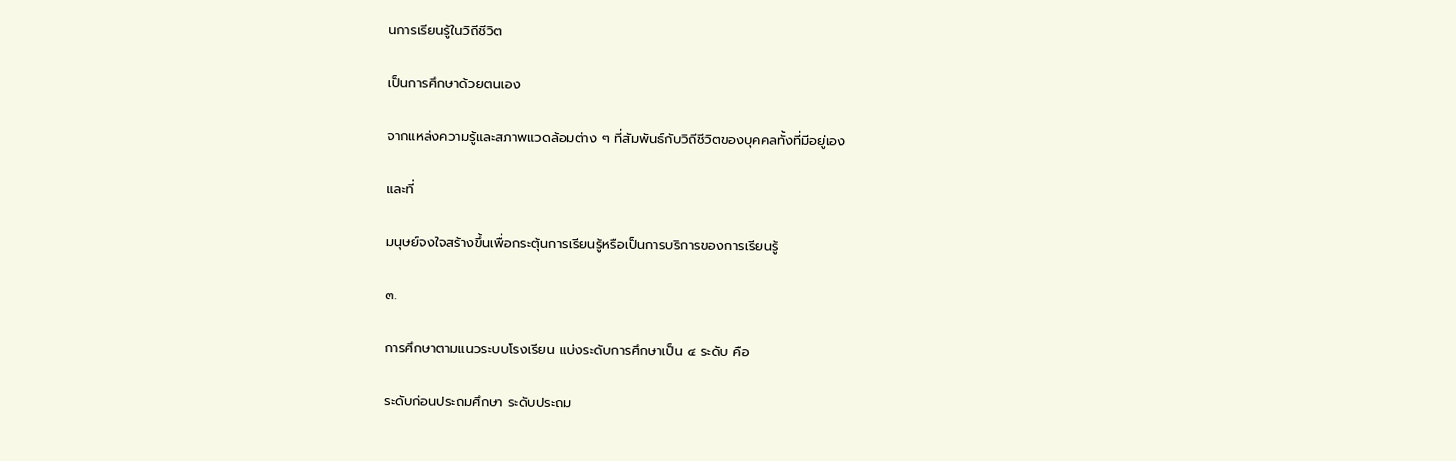นการเรียนรู้ในวิถีชีวิต

เป็นการศึกษาด้วยตนเอง

จากแหล่งความรู้และสภาพแวดล้อมต่าง ๆ ที่สัมพันธ์กับวิถีชีวิตของบุคคลทั้งที่มีอยู่เอง

และที่

มนุษย์จงใจสร้างขึ้นเพื่อกระตุ้นการเรียนรู้หรือเป็นการบริการของการเรียนรู้

๓.

การศึกษาตามแนวระบบโรงเรียน แบ่งระดับการศึกษาเป็น ๔ ระดับ คือ

ระดับก่อนประถมศึกษา ระดับประถม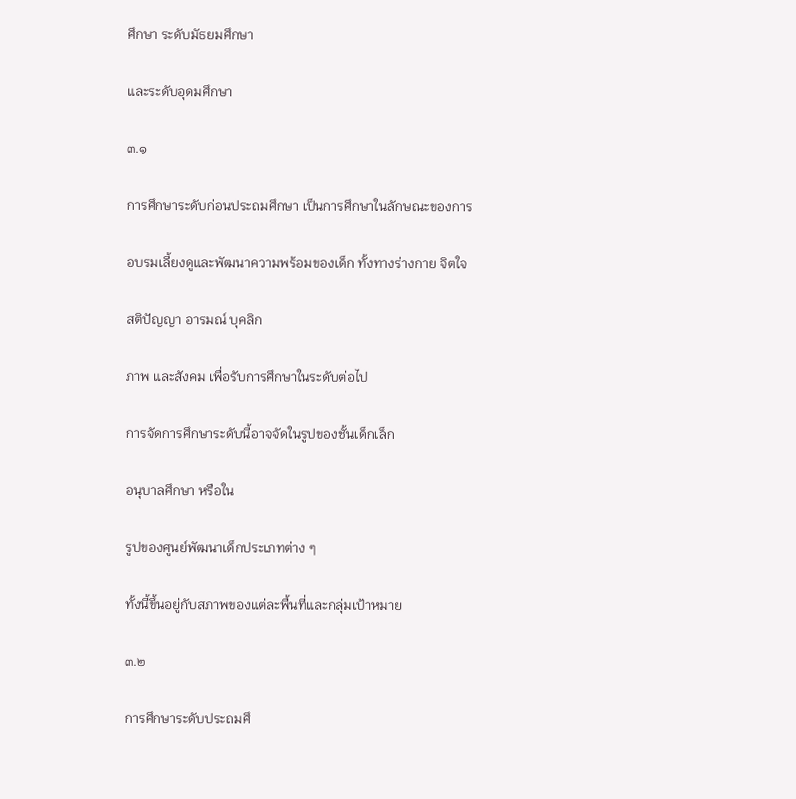ศึกษา ระดับมัธยมศึกษา

และระดับอุดมศึกษา

๓.๑

การศึกษาระดับก่อนประถมศึกษา เป็นการศึกษาในลักษณะของการ

อบรมเลี้ยงดูและพัฒนาความพร้อมของเด็ก ทั้งทางร่างกาย จิตใจ

สติปัญญา อารมณ์ บุคลิก

ภาพ และสังคม เพื่อรับการศึกษาในระดับต่อไป

การจัดการศึกษาระดับนี้อาจจัดในรูปของชั้นเด็กเล็ก

อนุบาลศึกษา หรือใน

รูปของศูนย์พัฒนาเด็กประเภทต่าง ๆ

ทั้งนี้ขึ้นอยู่กับสภาพของแต่ละพื้นที่และกลุ่มเป้าหมาย

๓.๒

การศึกษาระดับประถมศึ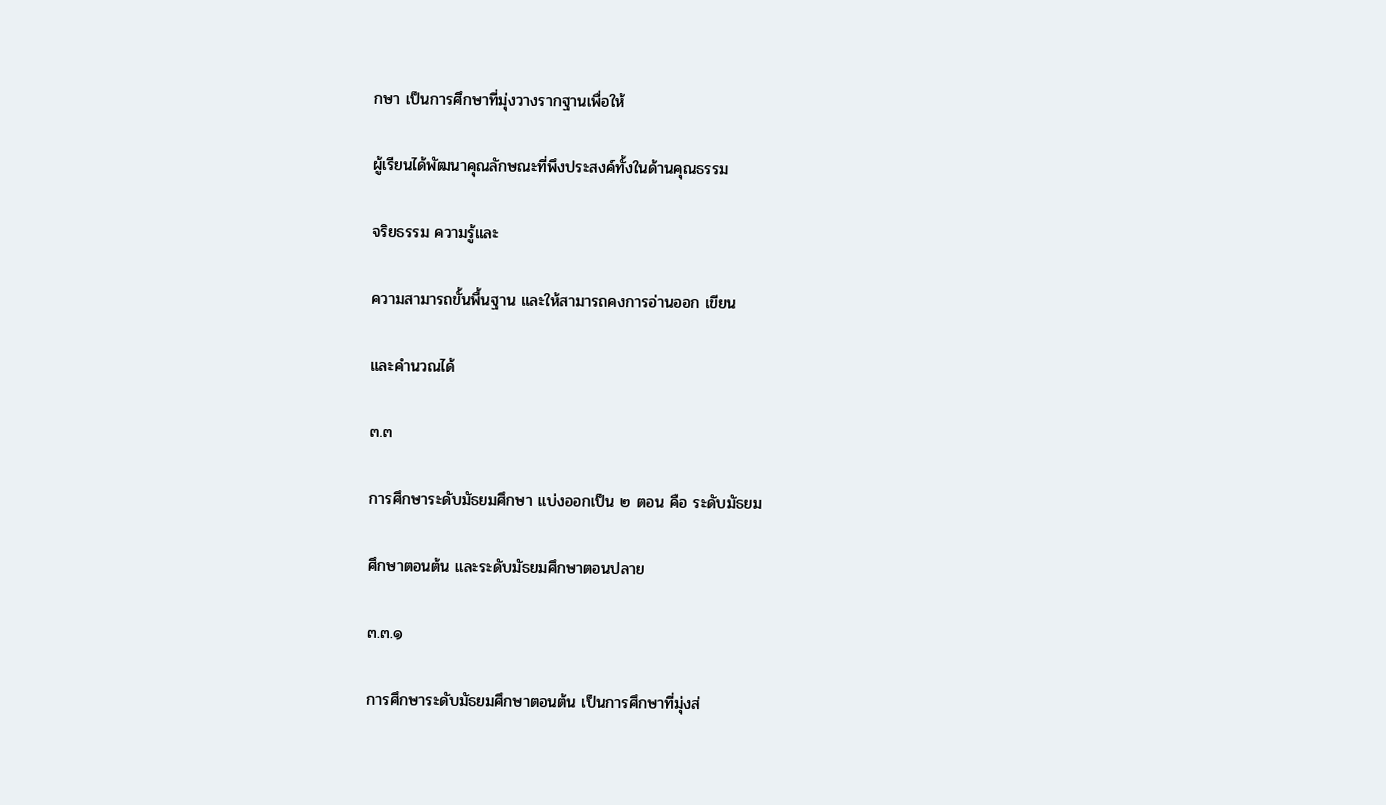กษา เป็นการศึกษาที่มุ่งวางรากฐานเพื่อให้

ผู้เรียนได้พัฒนาคุณลักษณะที่พึงประสงค์ทั้งในด้านคุณธรรม

จริยธรรม ความรู้และ

ความสามารถขั้นพื้นฐาน และให้สามารถคงการอ่านออก เขียน

และคำนวณได้

๓.๓

การศึกษาระดับมัธยมศึกษา แบ่งออกเป็น ๒ ตอน คือ ระดับมัธยม

ศึกษาตอนต้น และระดับมัธยมศึกษาตอนปลาย

๓.๓.๑

การศึกษาระดับมัธยมศึกษาตอนต้น เป็นการศึกษาที่มุ่งส่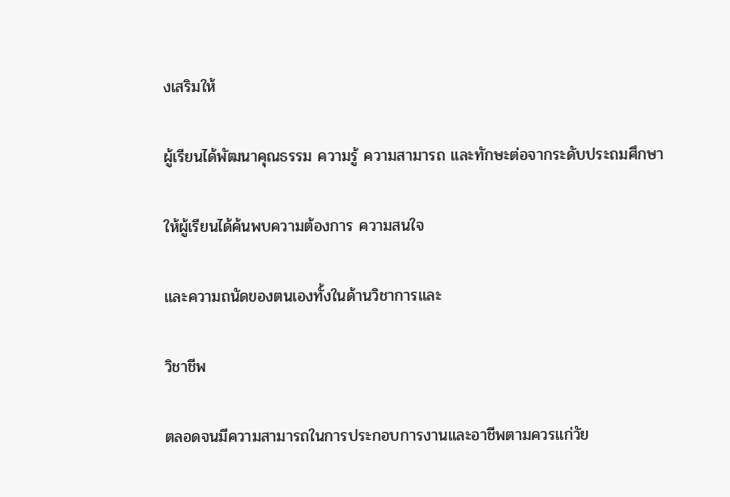งเสริมให้

ผู้เรียนได้พัฒนาคุณธรรม ความรู้ ความสามารถ และทักษะต่อจากระดับประถมศึกษา

ให้ผู้เรียนได้ค้นพบความต้องการ ความสนใจ

และความถนัดของตนเองทั้งในด้านวิชาการและ

วิชาชีพ

ตลอดจนมีความสามารถในการประกอบการงานและอาชีพตามควรแก่วัย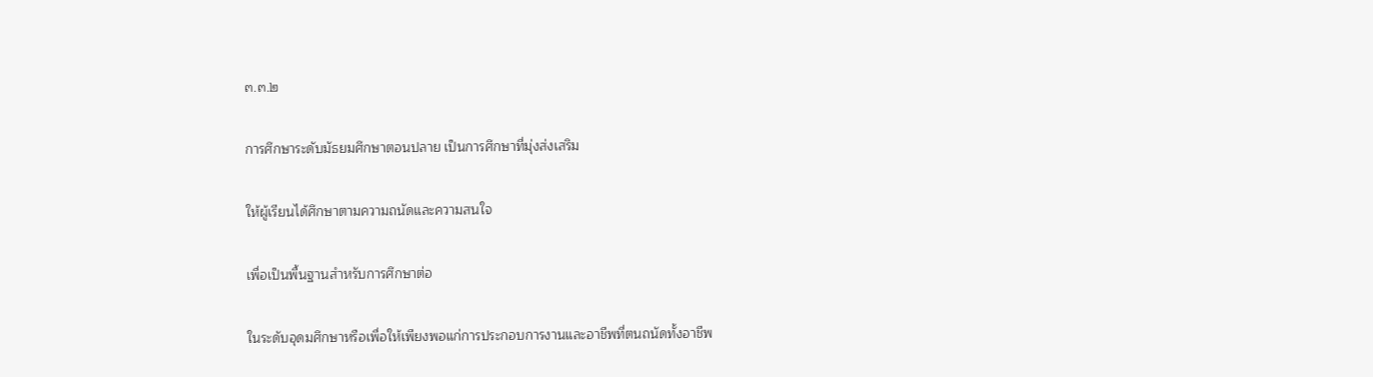๓.๓.๒

การศึกษาระดับมัธยมศึกษาตอนปลาย เป็นการศึกษาที่มุ่งส่งเสริม

ให้ผู้เรียนได้ศึกษาตามความถนัดและความสนใจ

เพื่อเป็นพื้นฐานสำหรับการศึกษาต่อ

ในระดับอุดมศึกษาหรือเพื่อให้เพียงพอแก่การประกอบการงานและอาชีพที่ตนถนัดทั้งอาชีพ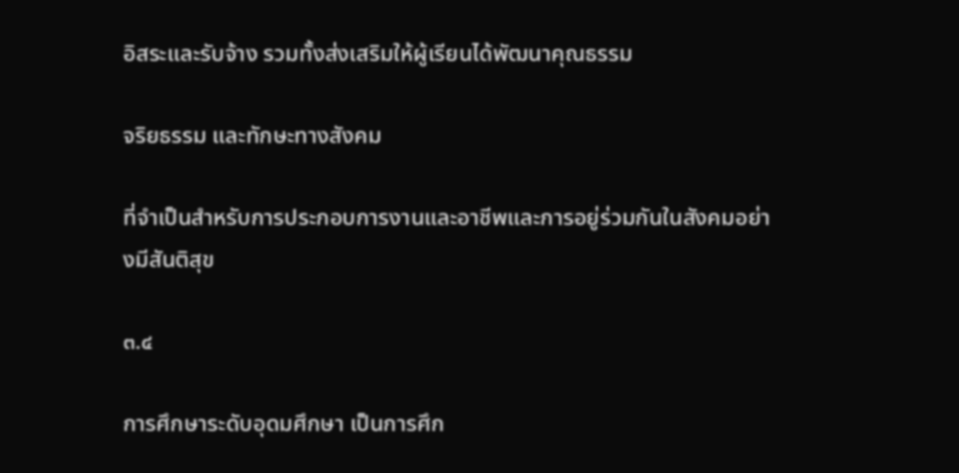อิสระและรับจ้าง รวมทั้งส่งเสริมให้ผู้เรียนได้พัฒนาคุณธรรม

จริยธรรม และทักษะทางสังคม

ที่จำเป็นสำหรับการประกอบการงานและอาชีพและการอยู่ร่วมกันในสังคมอย่างมีสันติสุข

๓.๔

การศึกษาระดับอุดมศึกษา เป็นการศึก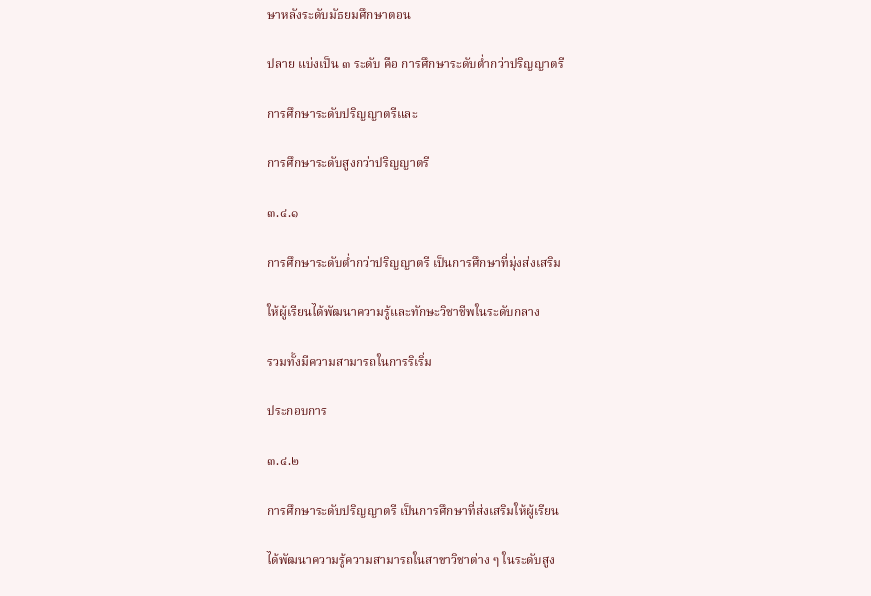ษาหลังระดับมัธยมศึกษาตอน

ปลาย แบ่งเป็น ๓ ระดับ คือ การศึกษาระดับต่ำกว่าปริญญาตรี

การศึกษาระดับปริญญาตรีและ

การศึกษาระดับสูงกว่าปริญญาตรี

๓.๔.๑

การศึกษาระดับต่ำกว่าปริญญาตรี เป็นการศึกษาที่มุ่งส่งเสริม

ให้ผู้เรียนได้พัฒนาความรู้และทักษะวิชาชีพในระดับกลาง

รวมทั้งมีความสามารถในการริเริ่ม

ประกอบการ

๓.๔.๒

การศึกษาระดับปริญญาตรี เป็นการศึกษาที่ส่งเสริมให้ผู้เรียน

ได้พัฒนาความรู้ความสามารถในสาขาวิชาต่าง ๆ ในระดับสูง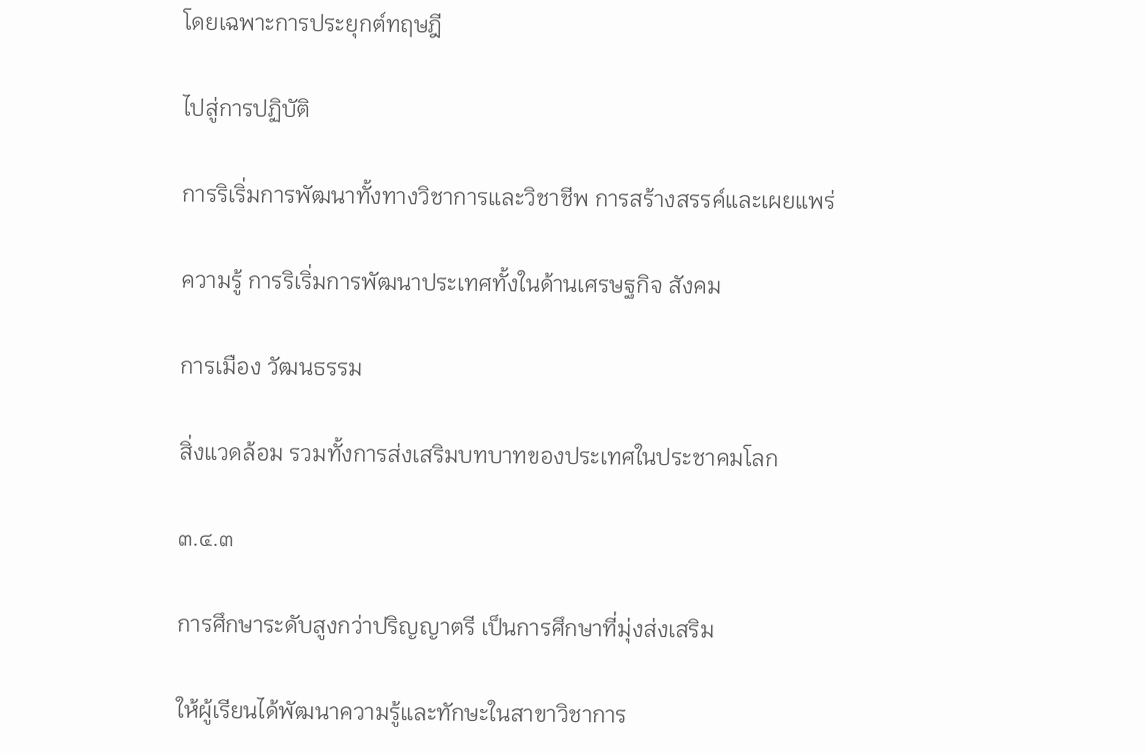โดยเฉพาะการประยุกต์ทฤษฎี

ไปสู่การปฏิบัติ

การริเริ่มการพัฒนาทั้งทางวิชาการและวิชาชีพ การสร้างสรรค์และเผยแพร่

ความรู้ การริเริ่มการพัฒนาประเทศทั้งในด้านเศรษฐกิจ สังคม

การเมือง วัฒนธรรม

สิ่งแวดล้อม รวมทั้งการส่งเสริมบทบาทของประเทศในประชาคมโลก

๓.๔.๓

การศึกษาระดับสูงกว่าปริญญาตรี เป็นการศึกษาที่มุ่งส่งเสริม

ให้ผู้เรียนได้พัฒนาความรู้และทักษะในสาขาวิชาการ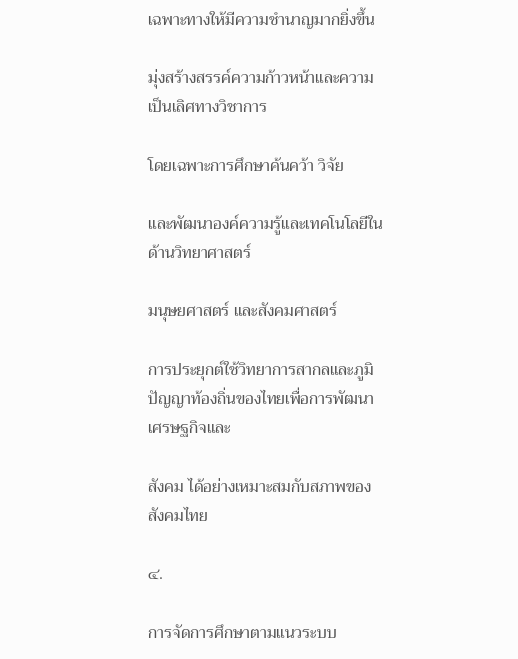เฉพาะทางให้มีความชำนาญมากยิ่งขึ้น

มุ่งสร้างสรรค์ความก้าวหน้าและความเป็นเลิศทางวิชาการ

โดยเฉพาะการศึกษาค้นคว้า วิจัย

และพัฒนาองค์ความรู้และเทคโนโลยีในด้านวิทยาศาสตร์

มนุษยศาสตร์ และสังคมศาสตร์

การประยุกต์ใช้วิทยาการสากลและภูมิปัญญาท้องถิ่นของไทยเพื่อการพัฒนาเศรษฐกิจและ

สังคม ได้อย่างเหมาะสมกับสภาพของสังคมไทย

๔.

การจัดการศึกษาตามแนวระบบ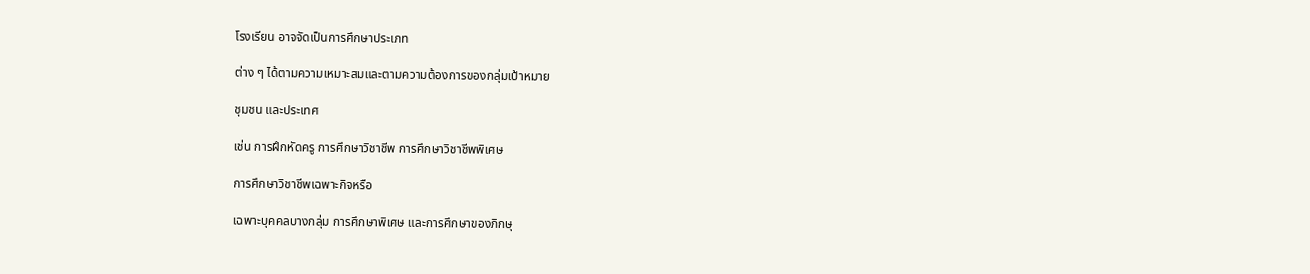โรงเรียน อาจจัดเป็นการศึกษาประเภท

ต่าง ๆ ได้ตามความเหมาะสมและตามความต้องการของกลุ่มเป้าหมาย

ชุมชน และประเทศ

เช่น การฝึกหัดครู การศึกษาวิชาชีพ การศึกษาวิชาชีพพิเศษ

การศึกษาวิชาชีพเฉพาะกิจหรือ

เฉพาะบุคคลบางกลุ่ม การศึกษาพิเศษ และการศึกษาของภิกษุ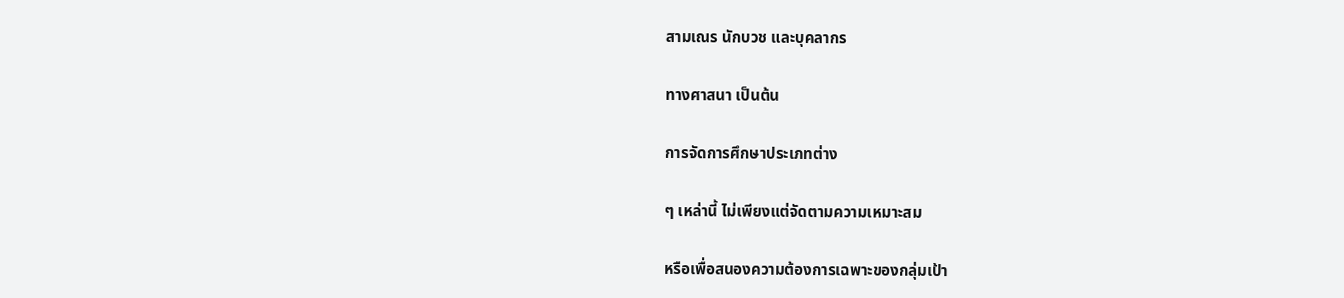สามเณร นักบวช และบุคลากร

ทางศาสนา เป็นต้น

การจัดการศึกษาประเภทต่าง

ๆ เหล่านี้ ไม่เพียงแต่จัดตามความเหมาะสม

หรือเพื่อสนองความต้องการเฉพาะของกลุ่มเป้า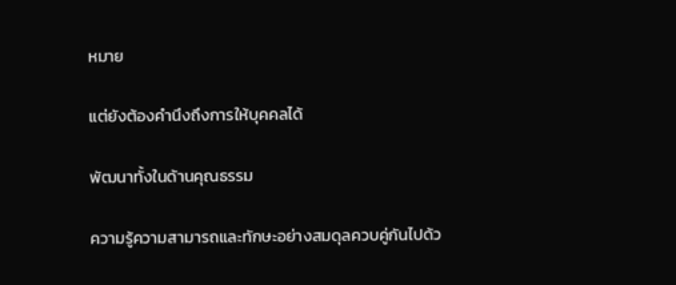หมาย

แต่ยังต้องคำนึงถึงการให้บุคคลได้

พัฒนาทั้งในด้านคุณธรรม

ความรู้ความสามารถและทักษะอย่างสมดุลควบคู่กันไปด้ว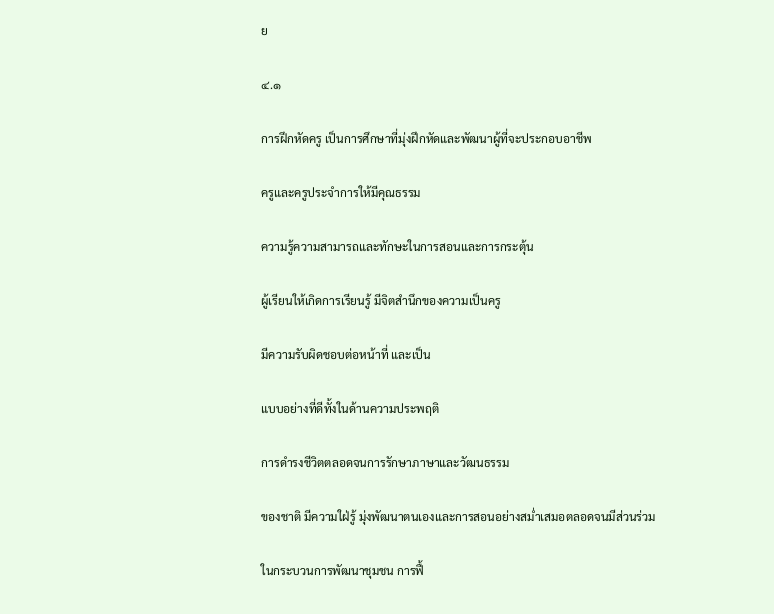ย

๔.๑

การฝึกหัดครู เป็นการศึกษาที่มุ่งฝึกหัดและพัฒนาผู้ที่จะประกอบอาชีพ

ครูและครูประจำการให้มีคุณธรรม

ความรู้ความสามารถและทักษะในการสอนและการกระตุ้น

ผู้เรียนให้เกิดการเรียนรู้ มีจิตสำนึกของความเป็นครู

มีความรับผิดชอบต่อหน้าที่ และเป็น

แบบอย่างที่ดีทั้งในด้านความประพฤติ

การดำรงชีวิตตลอดจนการรักษาภาษาและวัฒนธรรม

ของชาติ มีความใฝ่รู้ มุ่งพัฒนาตนเองและการสอนอย่างสม่ำเสมอตลอดจนมีส่วนร่วม

ในกระบวนการพัฒนาชุมชน การฟื้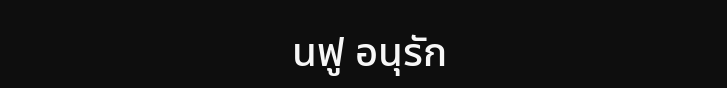นฟู อนุรัก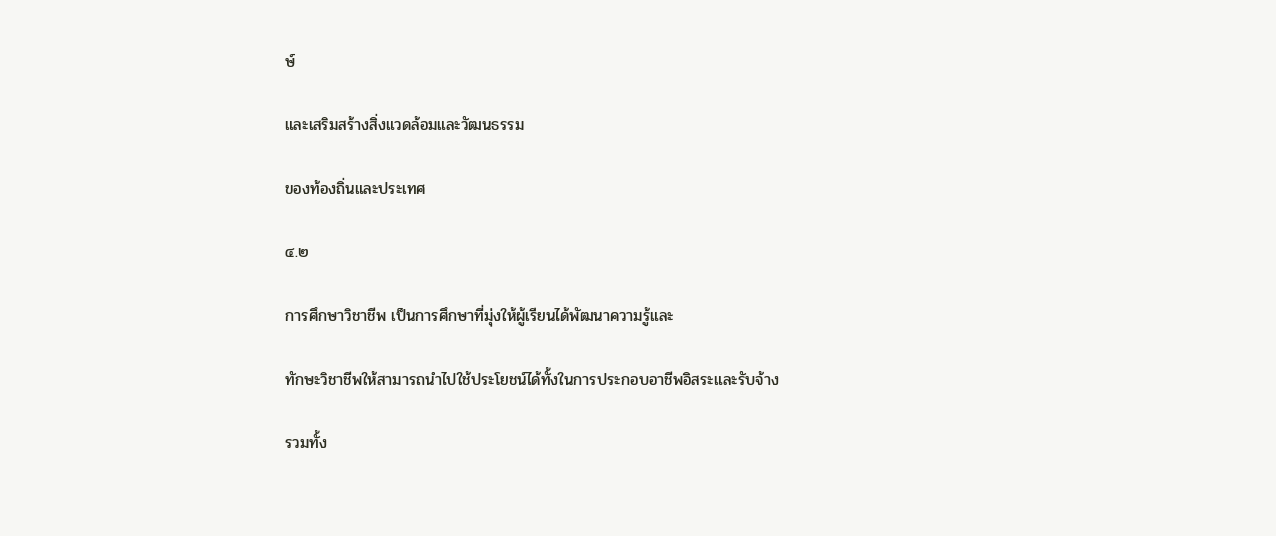ษ์

และเสริมสร้างสิ่งแวดล้อมและวัฒนธรรม

ของท้องถิ่นและประเทศ

๔.๒

การศึกษาวิชาชีพ เป็นการศึกษาที่มุ่งให้ผู้เรียนได้พัฒนาความรู้และ

ทักษะวิชาชีพให้สามารถนำไปใช้ประโยชน์ได้ทั้งในการประกอบอาชีพอิสระและรับจ้าง

รวมทั้ง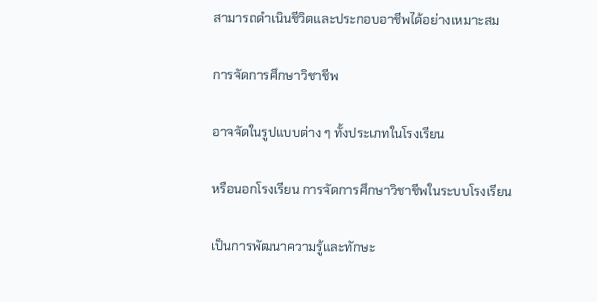สามารถดำเนินชีวิตและประกอบอาชีพได้อย่างเหมาะสม

การจัดการศึกษาวิชาชีพ

อาจจัดในรูปแบบต่าง ๆ ทั้งประเภทในโรงเรียน

หรือนอกโรงเรียน การจัดการศึกษาวิชาชีพในระบบโรงเรียน

เป็นการพัฒนาความรู้และทักษะ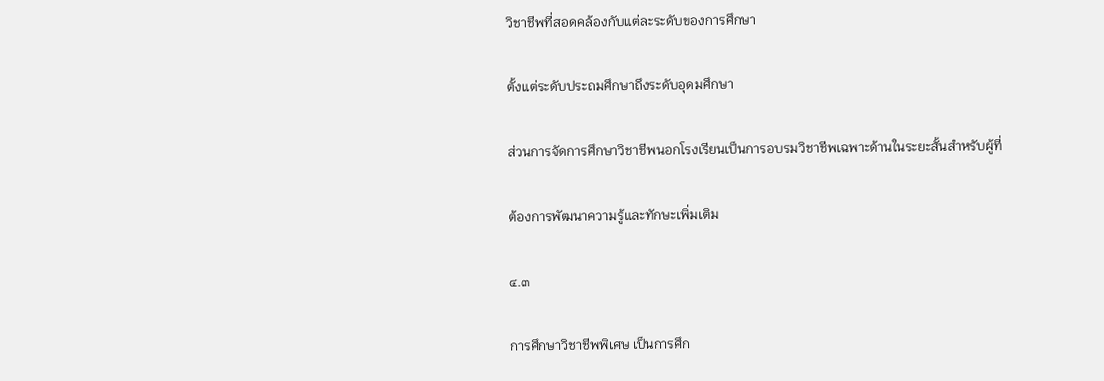วิชาชีพที่สอดคล้องกับแต่ละระดับของการศึกษา

ตั้งแต่ระดับประถมศึกษาถึงระดับอุดมศึกษา

ส่วนการจัดการศึกษาวิชาชีพนอกโรงเรียนเป็นการอบรมวิชาชีพเฉพาะด้านในระยะสั้นสำหรับผู้ที่

ต้องการพัฒนาความรู้และทักษะเพิ่มเติม

๔.๓

การศึกษาวิชาชีพพิเศษ เป็นการศึก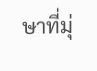ษาที่มุ่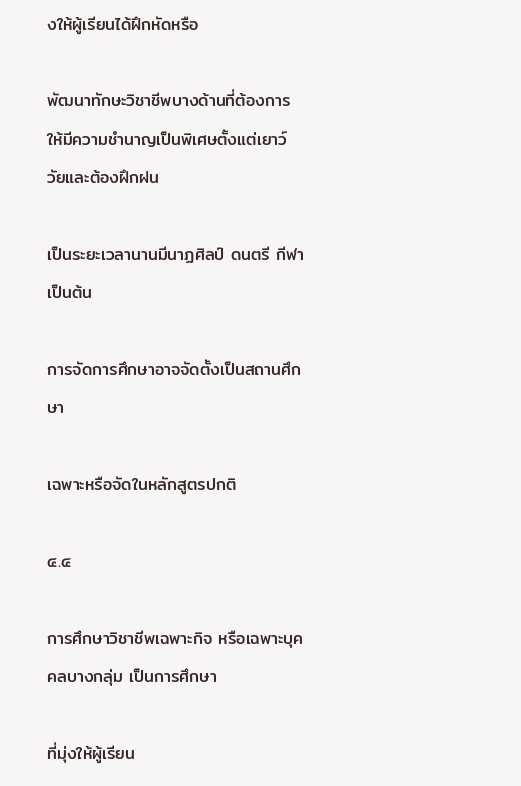งให้ผู้เรียนได้ฝึกหัดหรือ

พัฒนาทักษะวิชาชีพบางด้านที่ต้องการให้มีความชำนาญเป็นพิเศษตั้งแต่เยาว์วัยและต้องฝึกฝน

เป็นระยะเวลานานมีนาฏศิลป์ ดนตรี กีฬา เป็นต้น

การจัดการศึกษาอาจจัดตั้งเป็นสถานศึกษา

เฉพาะหรือจัดในหลักสูตรปกติ

๔.๔

การศึกษาวิชาชีพเฉพาะกิจ หรือเฉพาะบุคคลบางกลุ่ม เป็นการศึกษา

ที่มุ่งให้ผู้เรียน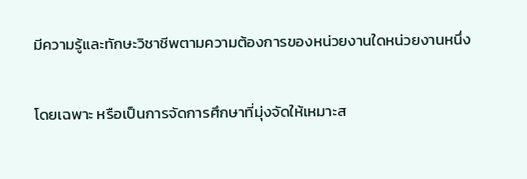มีความรู้และทักษะวิชาชีพตามความต้องการของหน่วยงานใดหน่วยงานหนึ่ง

โดยเฉพาะ หรือเป็นการจัดการศึกษาที่มุ่งจัดให้เหมาะส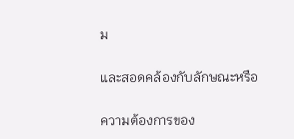ม

และสอดคล้องกับลักษณะหรือ

ความต้องการของ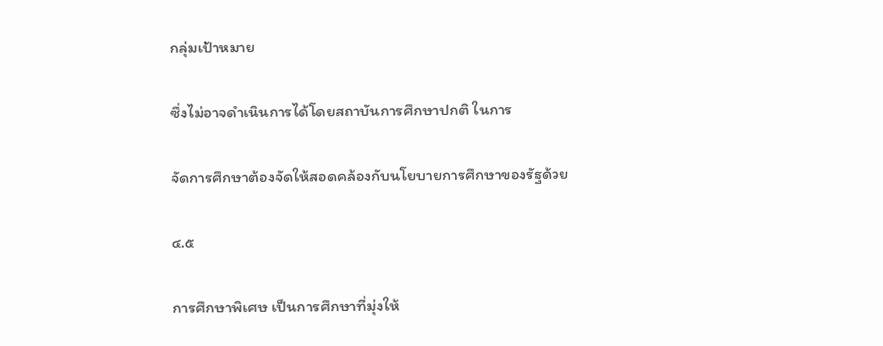กลุ่มเป้าหมาย

ซึ่งไม่อาจดำเนินการได้โดยสถาบันการศึกษาปกติ ในการ

จัดการศึกษาต้องจัดให้สอดคล้องกับนโยบายการศึกษาของรัฐด้วย

๔.๕

การศึกษาพิเศษ เป็นการศึกษาที่มุ่งให้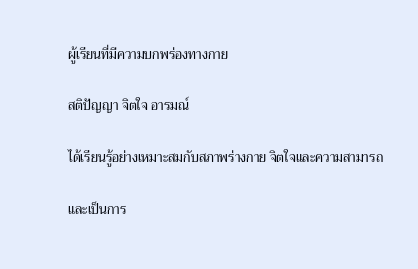ผู้เรียนที่มีความบกพร่องทางกาย

สติปัญญา จิตใจ อารมณ์

ได้เรียนรู้อย่างเหมาะสมกับสภาพร่างกาย จิตใจและความสามารถ

และเป็นการ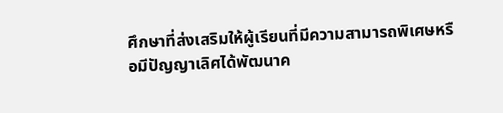ศึกษาที่ส่งเสริมให้ผู้เรียนที่มีความสามารถพิเศษหรือมีปัญญาเลิศได้พัฒนาค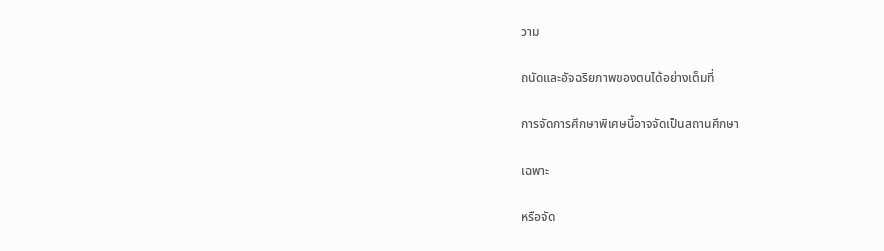วาม

ถนัดและอัจฉริยภาพของตนได้อย่างเต็มที่

การจัดการศึกษาพิเศษนี้อาจจัดเป็นสถานศึกษา

เฉพาะ

หรือจัด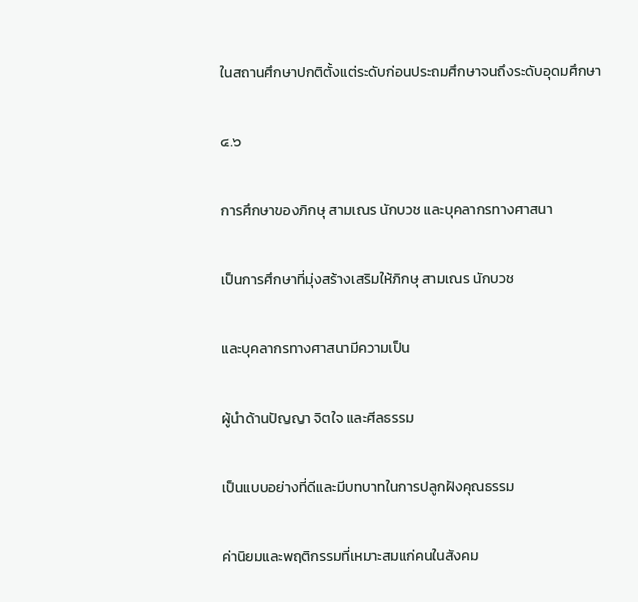ในสถานศึกษาปกติตั้งแต่ระดับก่อนประถมศึกษาจนถึงระดับอุดมศึกษา

๔.๖

การศึกษาของภิกษุ สามเณร นักบวช และบุคลากรทางศาสนา

เป็นการศึกษาที่มุ่งสร้างเสริมให้ภิกษุ สามเณร นักบวช

และบุคลากรทางศาสนามีความเป็น

ผู้นำด้านปัญญา จิตใจ และศีลธรรม

เป็นแบบอย่างที่ดีและมีบทบาทในการปลูกฝังคุณธรรม

ค่านิยมและพฤติกรรมที่เหมาะสมแก่คนในสังคม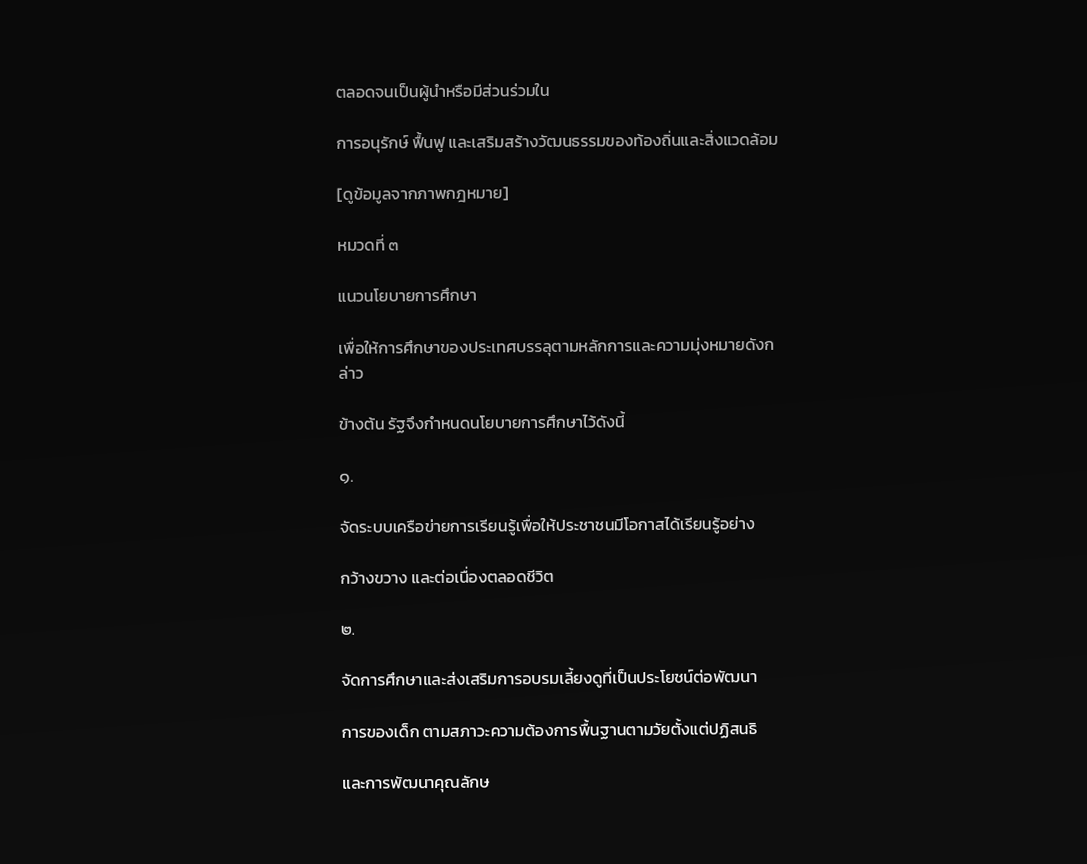ตลอดจนเป็นผู้นำหรือมีส่วนร่วมใน

การอนุรักษ์ ฟื้นฟู และเสริมสร้างวัฒนธรรมของท้องถิ่นและสิ่งแวดล้อม

[ดูข้อมูลจากภาพกฎหมาย]

หมวดที่ ๓

แนวนโยบายการศึกษา

เพื่อให้การศึกษาของประเทศบรรลุตามหลักการและความมุ่งหมายดังกล่าว

ข้างต้น รัฐจึงกำหนดนโยบายการศึกษาไว้ดังนี้

๑.

จัดระบบเครือข่ายการเรียนรู้เพื่อให้ประชาชนมีโอกาสได้เรียนรู้อย่าง

กว้างขวาง และต่อเนื่องตลอดชีวิต

๒.

จัดการศึกษาและส่งเสริมการอบรมเลี้ยงดูที่เป็นประโยชน์ต่อพัฒนา

การของเด็ก ตามสภาวะความต้องการพื้นฐานตามวัยตั้งแต่ปฏิสนธิ

และการพัฒนาคุณลักษ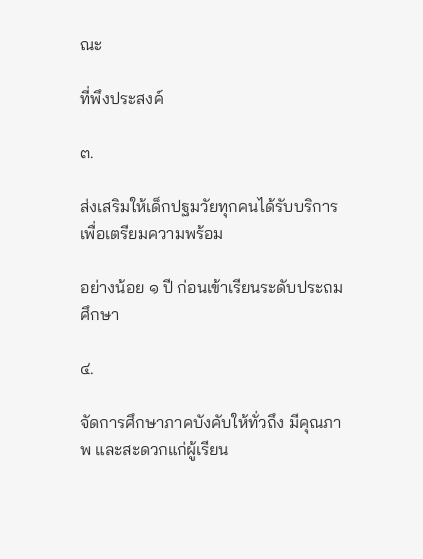ณะ

ที่พึงประสงค์

๓.

ส่งเสริมให้เด็กปฐมวัยทุกคนได้รับบริการเพื่อเตรียมความพร้อม

อย่างน้อย ๑ ปี ก่อนเข้าเรียนระดับประถมศึกษา

๔.

จัดการศึกษาภาคบังคับให้ทั่วถึง มีคุณภาพ และสะดวกแก่ผู้เรียน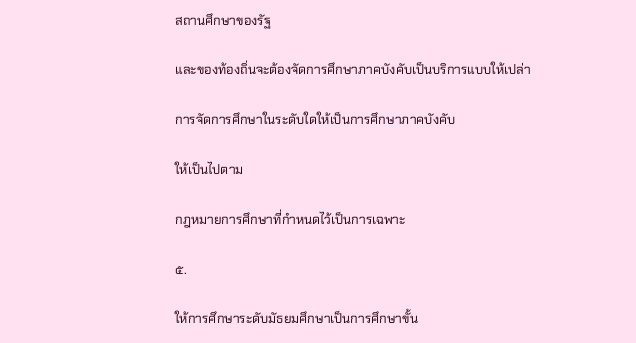สถานศึกษาของรัฐ

และของท้องถิ่นจะต้องจัดการศึกษาภาคบังคับเป็นบริการแบบให้เปล่า

การจัดการศึกษาในระดับใดให้เป็นการศึกษาภาคบังคับ

ให้เป็นไปตาม

กฎหมายการศึกษาที่กำหนดไว้เป็นการเฉพาะ

๕.

ให้การศึกษาระดับมัธยมศึกษาเป็นการศึกษาขั้น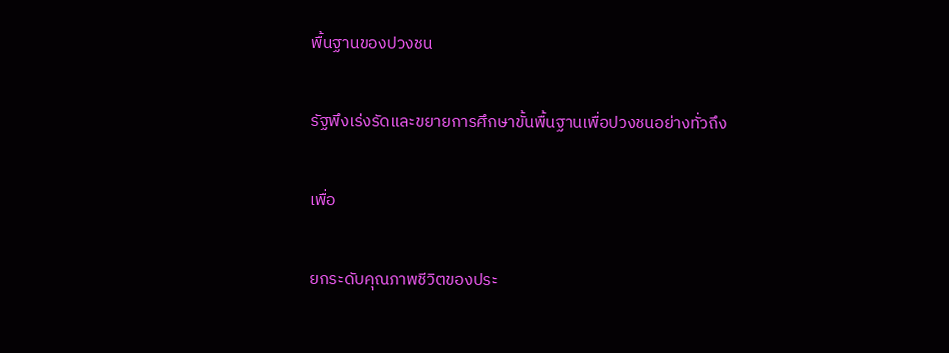พื้นฐานของปวงชน

รัฐพึงเร่งรัดและขยายการศึกษาขั้นพื้นฐานเพื่อปวงชนอย่างทั่วถึง

เพื่อ

ยกระดับคุณภาพชีวิตของประ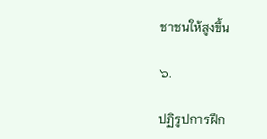ชาชนให้สูงขึ้น

๖.

ปฏิรูปการฝึก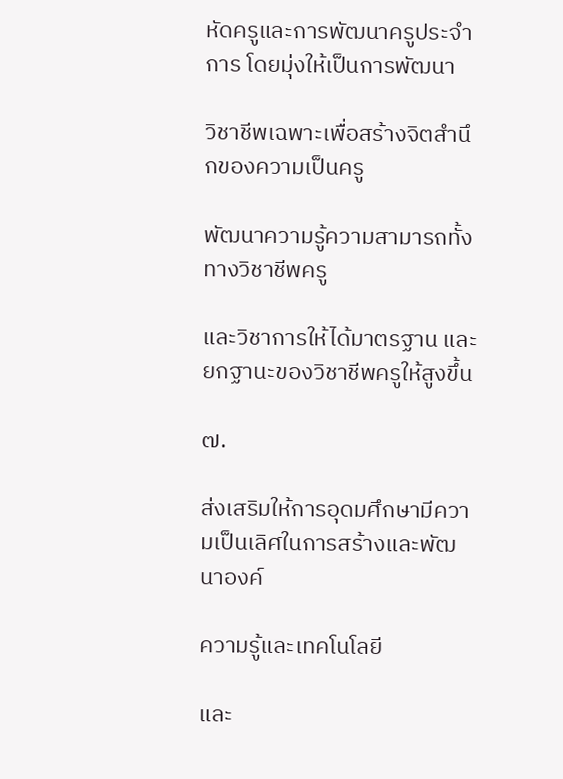หัดครูและการพัฒนาครูประจำการ โดยมุ่งให้เป็นการพัฒนา

วิชาชีพเฉพาะเพื่อสร้างจิตสำนึกของความเป็นครู

พัฒนาความรู้ความสามารถทั้งทางวิชาชีพครู

และวิชาการให้ได้มาตรฐาน และยกฐานะของวิชาชีพครูให้สูงขึ้น

๗.

ส่งเสริมให้การอุดมศึกษามีความเป็นเลิศในการสร้างและพัฒนาองค์

ความรู้และเทคโนโลยี

และ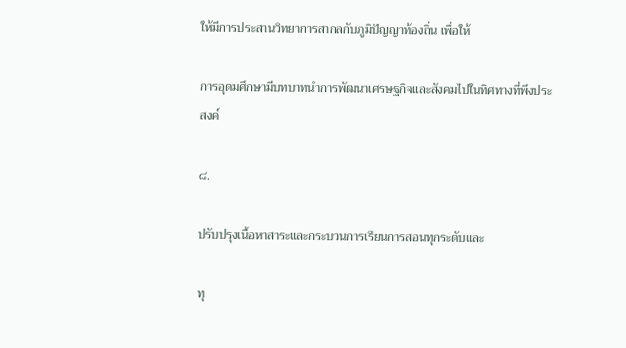ให้มีการประสานวิทยาการสากลกับภูมิปัญญาท้องถิ่น เพื่อให้

การอุดมศึกษามีบทบาทนำการพัฒนาเศรษฐกิจและสังคมไปในทิศทางที่พึงประสงค์

๘.

ปรับปรุงเนื้อหาสาระและกระบวนการเรียนการสอนทุกระดับและ

ทุ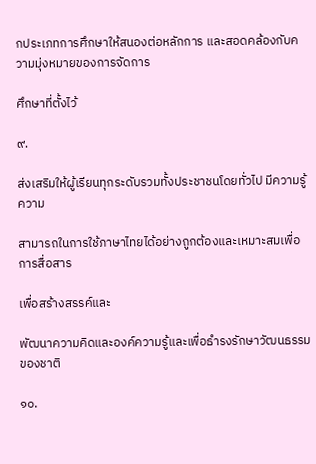กประเภทการศึกษาให้สนองต่อหลักการ และสอดคล้องกับความมุ่งหมายของการจัดการ

ศึกษาที่ตั้งไว้

๙.

ส่งเสริมให้ผู้เรียนทุกระดับรวมทั้งประชาชนโดยทั่วไป มีความรู้ความ

สามารถในการใช้ภาษาไทยได้อย่างถูกต้องและเหมาะสมเพื่อการสื่อสาร

เพื่อสร้างสรรค์และ

พัฒนาความคิดและองค์ความรู้และเพื่อธำรงรักษาวัฒนธรรมของชาติ

๑๐.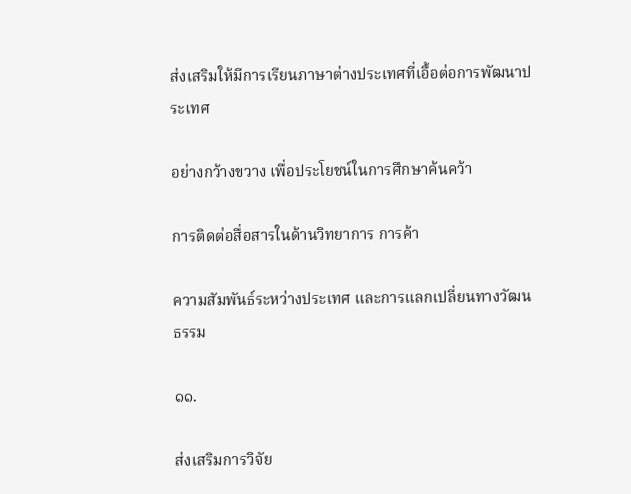ส่งเสริมให้มีการเรียนภาษาต่างประเทศที่เอื้อต่อการพัฒนาประเทศ

อย่างกว้างขวาง เพื่อประโยชน์ในการศึกษาค้นคว้า

การติดต่อสื่อสารในด้านวิทยาการ การค้า

ความสัมพันธ์ระหว่างประเทศ และการแลกเปลี่ยนทางวัฒนธรรม

๑๑.

ส่งเสริมการวิจัย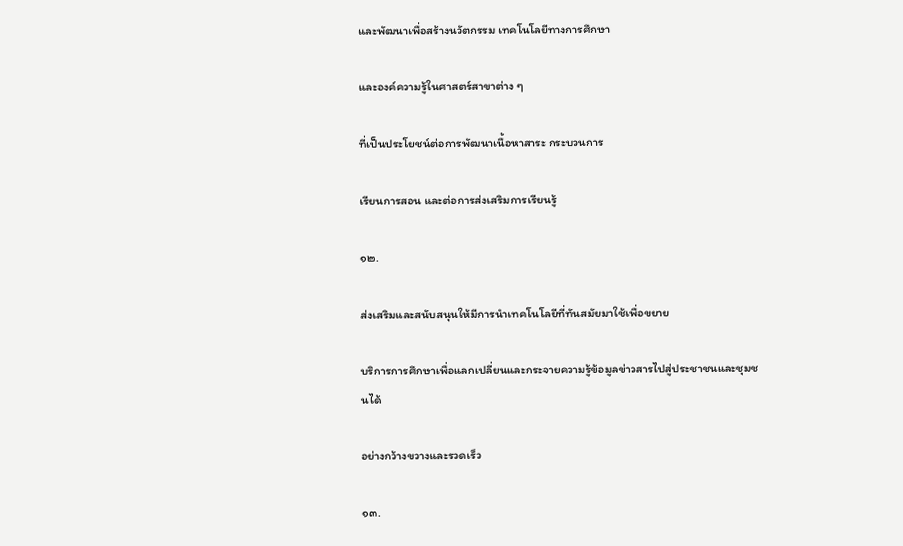และพัฒนาเพื่อสร้างนวัตกรรม เทคโนโลยีทางการศึกษา

และองค์ความรู้ในศาสตร์สาขาต่าง ๆ

ที่เป็นประโยชน์ต่อการพัฒนาเนื้อหาสาระ กระบวนการ

เรียนการสอน และต่อการส่งเสริมการเรียนรู้

๑๒.

ส่งเสริมและสนับสนุนให้มีการนำเทคโนโลยีที่ทันสมัยมาใช้เพื่อขยาย

บริการการศึกษาเพื่อแลกเปลี่ยนและกระจายความรู้ข้อมูลข่าวสารไปสู่ประชาชนและชุมชนได้

อย่างกว้างขวางและรวดเร็ว

๑๓.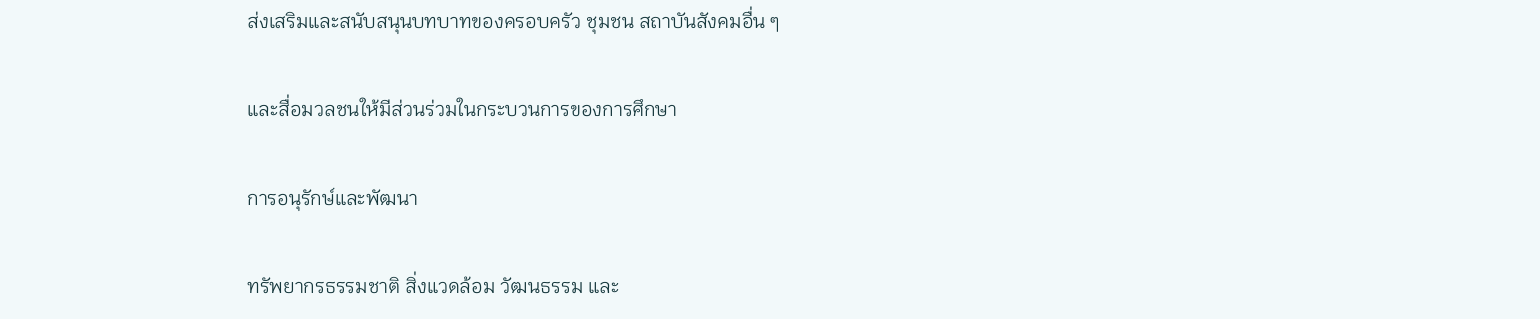ส่งเสริมและสนับสนุนบทบาทของครอบครัว ชุมชน สถาบันสังคมอื่น ๆ

และสื่อมวลชนให้มีส่วนร่วมในกระบวนการของการศึกษา

การอนุรักษ์และพัฒนา

ทรัพยากรธรรมชาติ สิ่งแวดล้อม วัฒนธรรม และ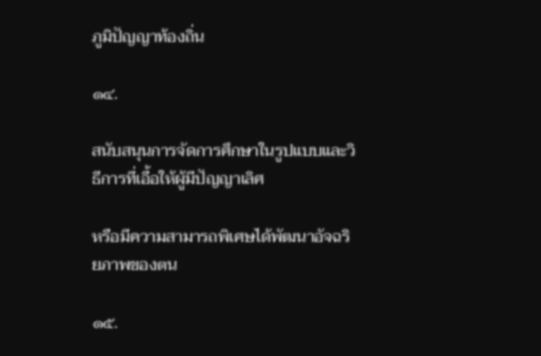ภูมิปัญญาท้องถิ่น

๑๔.

สนับสนุนการจัดการศึกษาในรูปแบบและวิธีการที่เอื้อให้ผู้มีปัญญาเลิศ

หรือมีความสามารถพิเศษได้พัฒนาอัจฉริยภาพของตน

๑๕.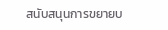สนับสนุนการขยายบ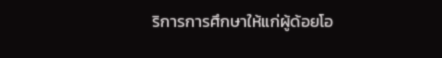ริการการศึกษาให้แก่ผู้ด้อยโอ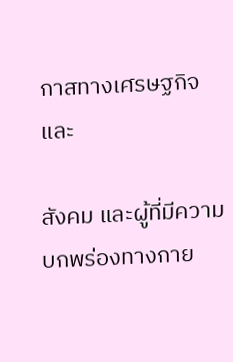กาสทางเศรษฐกิจและ

สังคม และผู้ที่มีความบกพร่องทางกาย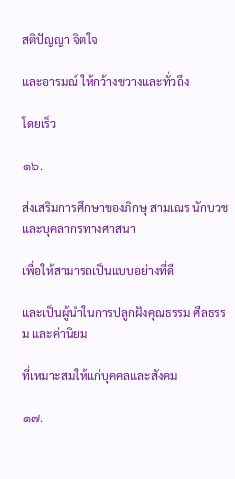สติปัญญา จิตใจ

และอารมณ์ ให้กว้างขวางและทั่วถึง

โดยเร็ว

๑๖.

ส่งเสริมการศึกษาของภิกษุ สามเณร นักบวช และบุคลากรทางศาสนา

เพื่อให้สามารถเป็นแบบอย่างที่ดี

และเป็นผู้นำในการปลูกฝังคุณธรรม ศีลธรรม และค่านิยม

ที่เหมาะสมให้แก่บุคคลและสังคม

๑๗.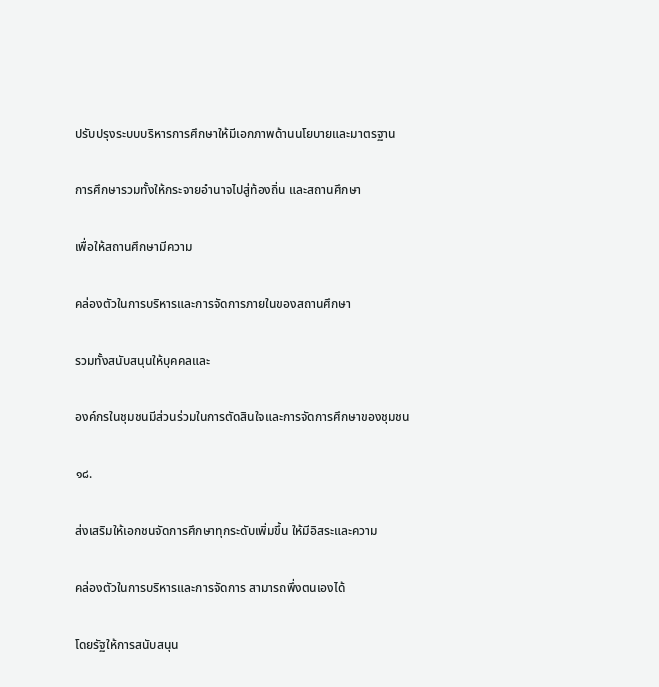ปรับปรุงระบบบริหารการศึกษาให้มีเอกภาพด้านนโยบายและมาตรฐาน

การศึกษารวมทั้งให้กระจายอำนาจไปสู่ท้องถิ่น และสถานศึกษา

เพื่อให้สถานศึกษามีความ

คล่องตัวในการบริหารและการจัดการภายในของสถานศึกษา

รวมทั้งสนับสนุนให้บุคคลและ

องค์กรในชุมชนมีส่วนร่วมในการตัดสินใจและการจัดการศึกษาของชุมชน

๑๘.

ส่งเสริมให้เอกชนจัดการศึกษาทุกระดับเพิ่มขึ้น ให้มีอิสระและความ

คล่องตัวในการบริหารและการจัดการ สามารถพึ่งตนเองได้

โดยรัฐให้การสนับสนุน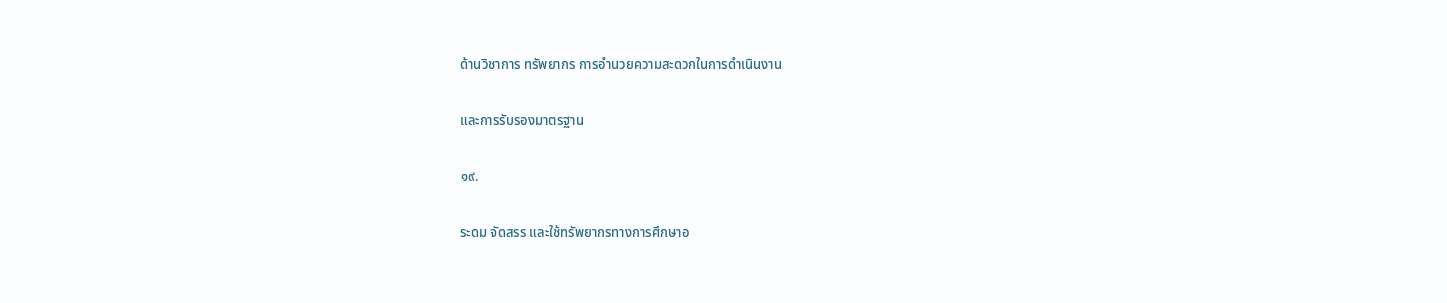ด้านวิชาการ ทรัพยากร การอำนวยความสะดวกในการดำเนินงาน

และการรับรองมาตรฐาน

๑๙.

ระดม จัดสรร และใช้ทรัพยากรทางการศึกษาอ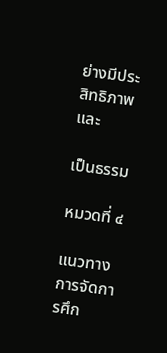ย่างมีประสิทธิภาพและ

เป็นธรรม

หมวดที่ ๔

แนวทางการจัดการศึก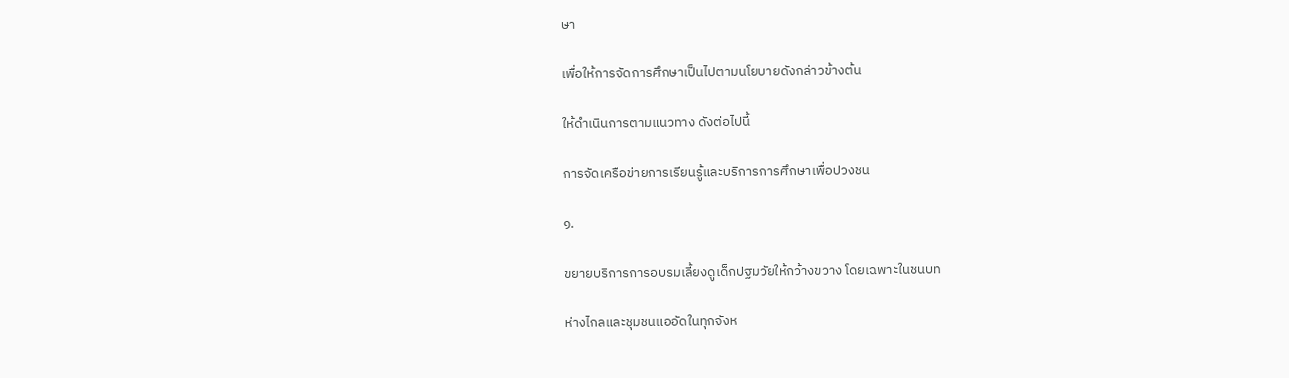ษา

เพื่อให้การจัดการศึกษาเป็นไปตามนโยบายดังกล่าวข้างต้น

ให้ดำเนินการตามแนวทาง ดังต่อไปนี้

การจัดเครือข่ายการเรียนรู้และบริการการศึกษาเพื่อปวงชน

๑.

ขยายบริการการอบรมเลี้ยงดูเด็กปฐมวัยให้กว้างขวาง โดยเฉพาะในชนบท

ห่างไกลและชุมชนแออัดในทุกจังห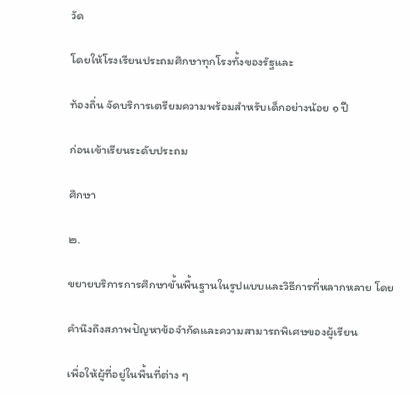วัด

โดยให้โรงเรียนประถมศึกษาทุกโรงทั้งของรัฐและ

ท้องถิ่น จัดบริการเตรียมความพร้อมสำหรับเด็กอย่างน้อย ๑ ปี

ก่อนเข้าเรียนระดับประถม

ศึกษา

๒.

ขยายบริการการศึกษาขั้นพื้นฐานในรูปแบบและวิธีการที่หลากหลาย โดย

คำนึงถึงสภาพปัญหาข้อจำกัดและความสามารถพิเศษของผู้เรียน

เพื่อให้ผู้ที่อยู่ในพื้นที่ต่าง ๆ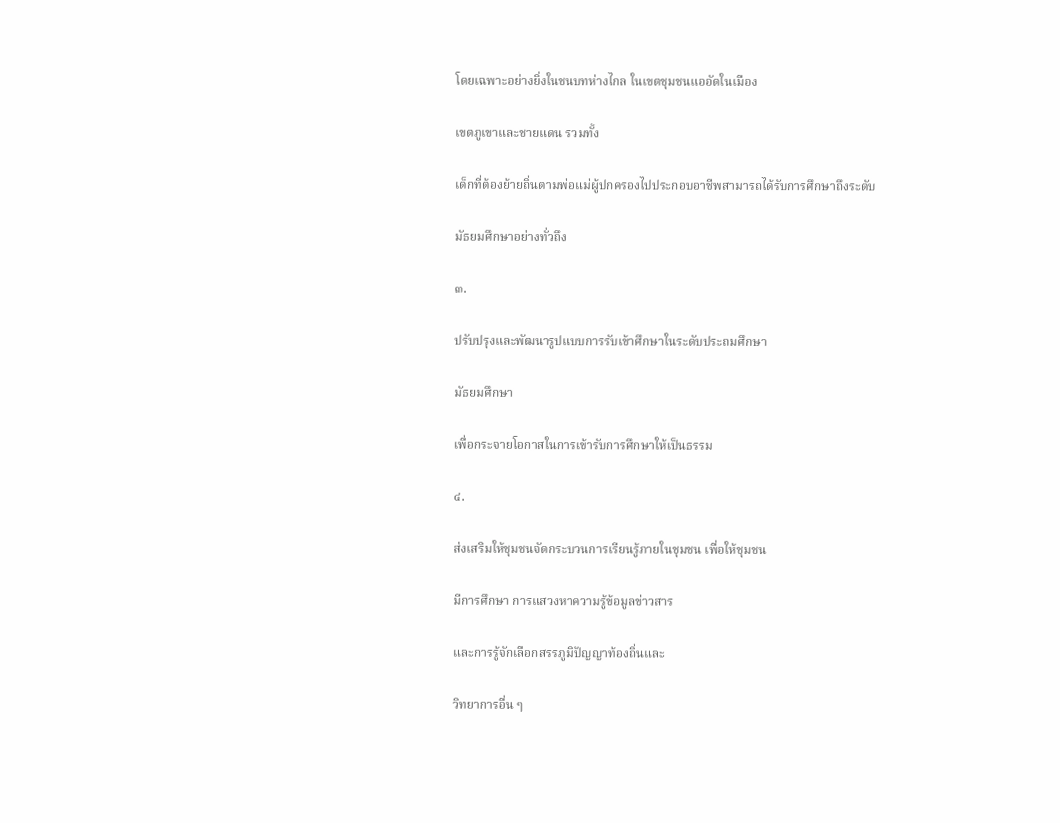โดยเฉพาะอย่างยิ่งในชนบทห่างไกล ในเขตชุมชนแออัดในเมือง

เขตภูเขาและชายแดน รวมทั้ง

เด็กที่ต้องย้ายถิ่นตามพ่อแม่ผู้ปกครองไปประกอบอาชีพสามารถได้รับการศึกษาถึงระดับ

มัธยมศึกษาอย่างทั่วถึง

๓.

ปรับปรุงและพัฒนารูปแบบการรับเข้าศึกษาในระดับประถมศึกษา

มัธยมศึกษา

เพื่อกระจายโอกาสในการเข้ารับการศึกษาให้เป็นธรรม

๔.

ส่งเสริมให้ชุมชนจัดกระบวนการเรียนรู้ภายในชุมชน เพื่อให้ชุมชน

มีการศึกษา การแสวงหาความรู้ข้อมูลข่าวสาร

และการรู้จักเลือกสรรภูมิปัญญาท้องถิ่นและ

วิทยาการอื่น ๆ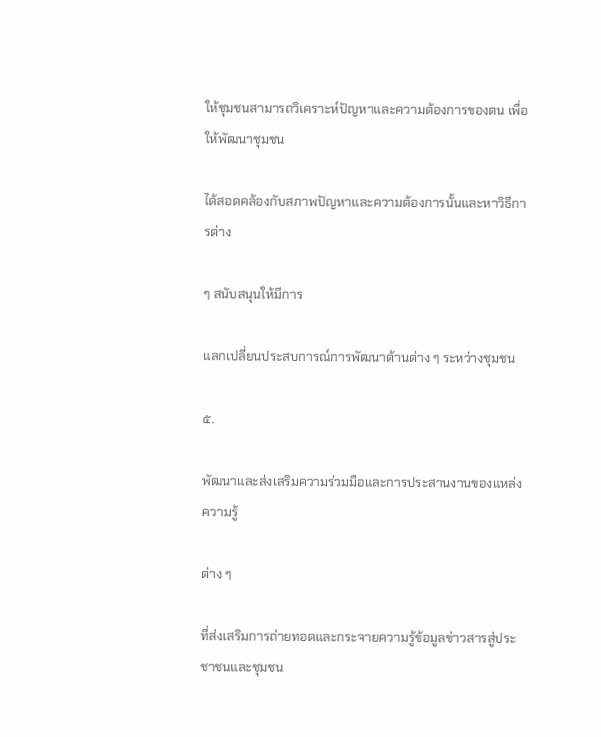ให้ชุมชนสามารถวิเคราะห์ปัญหาและความต้องการของตน เพื่อให้พัฒนาชุมชน

ได้สอดคล้องกับสภาพปัญหาและความต้องการนั้นและหาวิธีการต่าง

ๆ สนับสนุนให้มีการ

แลกเปลี่ยนประสบการณ์การพัฒนาด้านต่าง ๆ ระหว่างชุมชน

๕.

พัฒนาและส่งเสริมความร่วมมือและการประสานงานของแหล่งความรู้

ต่าง ๆ

ที่ส่งเสริมการถ่ายทอดและกระจายความรู้ข้อมูลข่าวสารสู่ประชาชนและชุมชน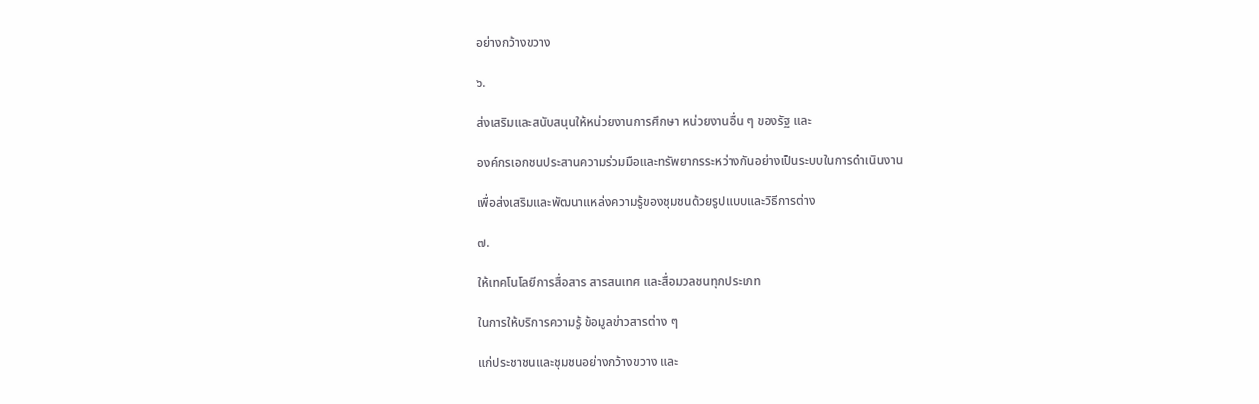อย่างกว้างขวาง

๖.

ส่งเสริมและสนับสนุนให้หน่วยงานการศึกษา หน่วยงานอื่น ๆ ของรัฐ และ

องค์กรเอกชนประสานความร่วมมือและทรัพยากรระหว่างกันอย่างเป็นระบบในการดำเนินงาน

เพื่อส่งเสริมและพัฒนาแหล่งความรู้ของชุมชนด้วยรูปแบบและวิธีการต่าง

๗.

ให้เทคโนโลยีการสื่อสาร สารสนเทศ และสื่อมวลชนทุกประเภท

ในการให้บริการความรู้ ข้อมูลข่าวสารต่าง ๆ

แก่ประชาชนและชุมชนอย่างกว้างขวาง และ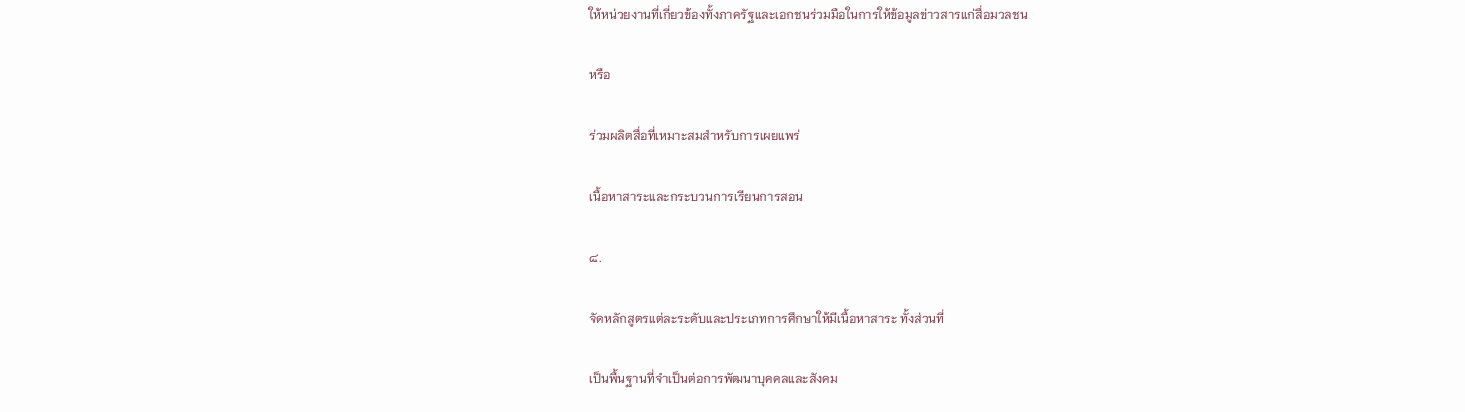ให้หน่วยงานที่เกี่ยวข้องทั้งภาครัฐและเอกชนร่วมมือในการให้ข้อมูลข่าวสารแก่สื่อมวลชน

หรือ

ร่วมผลิตสื่อที่เหมาะสมสำหรับการเผยแพร่

เนื้อหาสาระและกระบวนการเรียนการสอน

๘.

จัดหลักสูตรแต่ละระดับและประเภทการศึกษาให้มีเนื้อหาสาระ ทั้งส่วนที่

เป็นพื้นฐานที่จำเป็นต่อการพัฒนาบุคคลและสังคม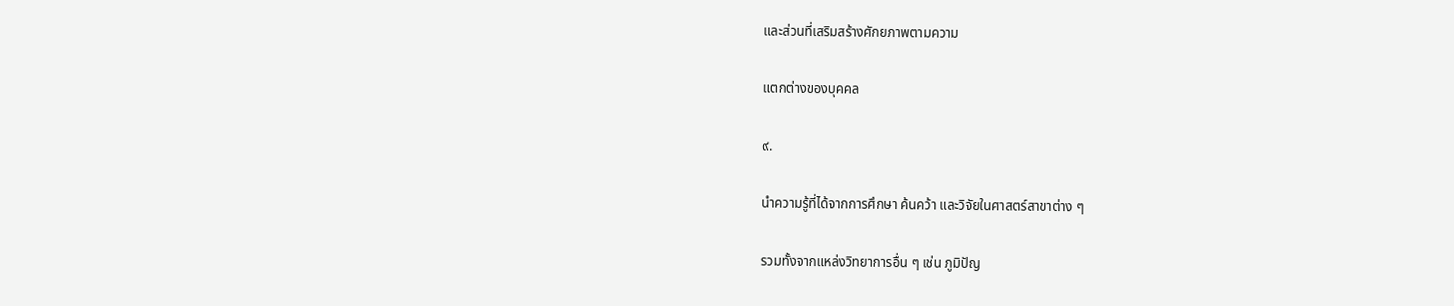และส่วนที่เสริมสร้างศักยภาพตามความ

แตกต่างของบุคคล

๙.

นำความรู้ที่ได้จากการศึกษา ค้นคว้า และวิจัยในศาสตร์สาขาต่าง ๆ

รวมทั้งจากแหล่งวิทยาการอื่น ๆ เช่น ภูมิปัญ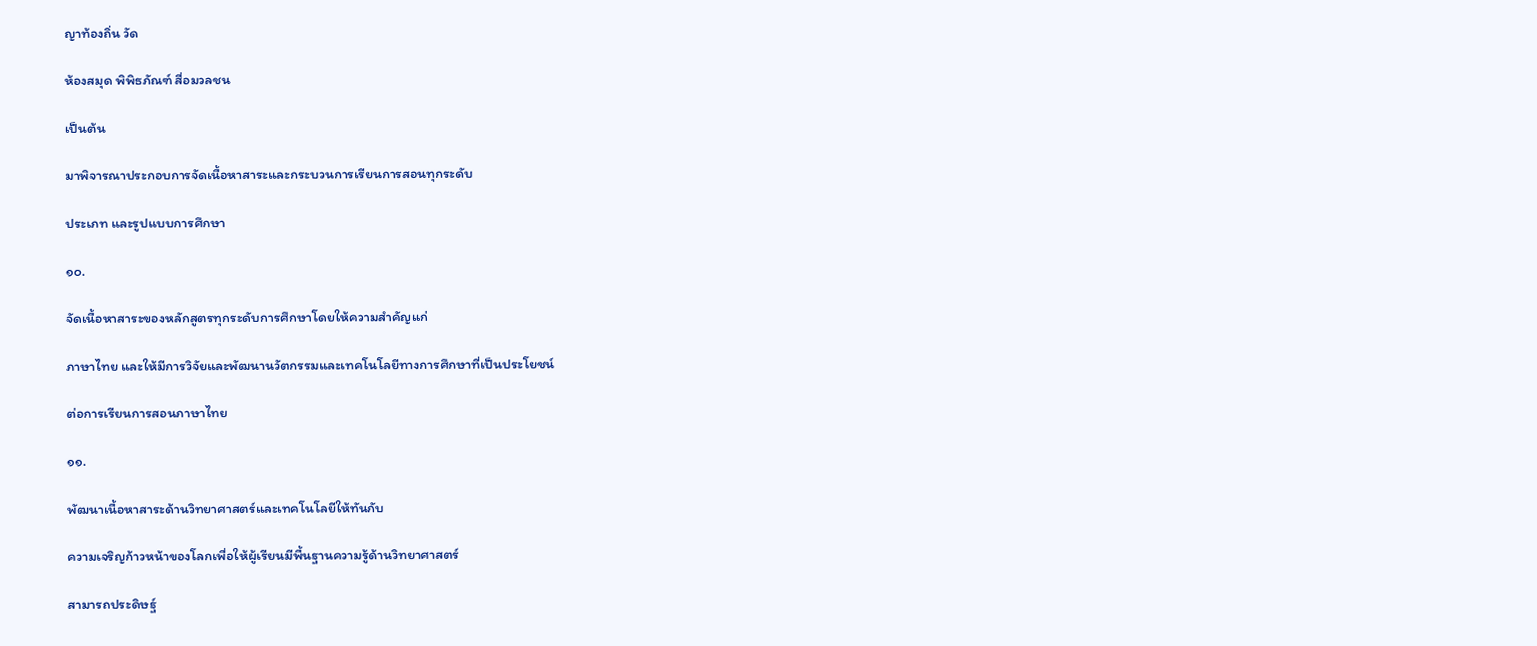ญาท้องถิ่น วัด

ห้องสมุด พิพิธภัณฑ์ สื่อมวลชน

เป็นต้น

มาพิจารณาประกอบการจัดเนื้อหาสาระและกระบวนการเรียนการสอนทุกระดับ

ประเภท และรูปแบบการศึกษา

๑๐.

จัดเนื้อหาสาระของหลักสูตรทุกระดับการศึกษาโดยให้ความสำคัญแก่

ภาษาไทย และให้มีการวิจัยและพัฒนานวัตกรรมและเทคโนโลยีทางการศึกษาที่เป็นประโยชน์

ต่อการเรียนการสอนภาษาไทย

๑๑.

พัฒนาเนื้อหาสาระด้านวิทยาศาสตร์และเทคโนโลยีให้ทันกับ

ความเจริญก้าวหน้าของโลกเพื่อให้ผู้เรียนมีพื้นฐานความรู้ด้านวิทยาศาสตร์

สามารถประดิษฐ์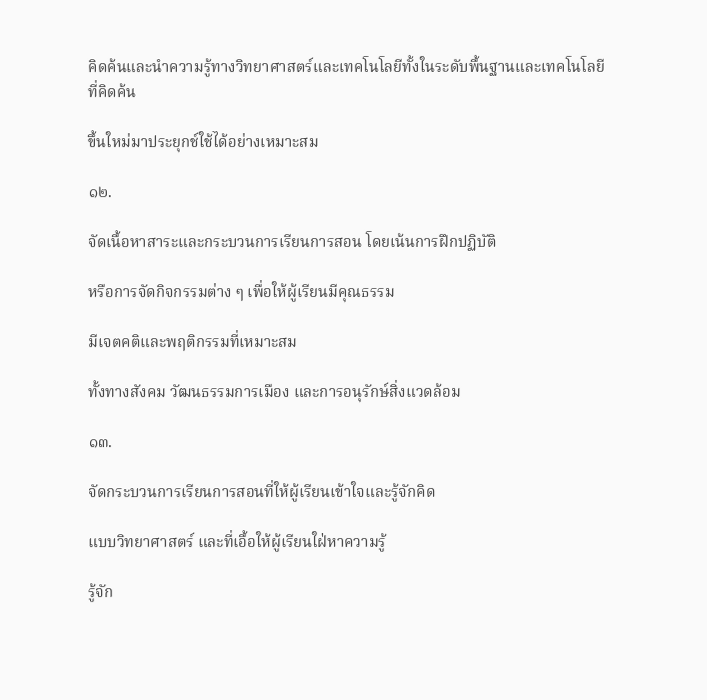คิดค้นและนำความรู้ทางวิทยาศาสตร์และเทคโนโลยีทั้งในระดับพื้นฐานและเทคโนโลยีที่คิดค้น

ขึ้นใหม่มาประยุกช์ใช้ได้อย่างเหมาะสม

๑๒.

จัดเนื้อหาสาระและกระบวนการเรียนการสอน โดยเน้นการฝึกปฏิบัติ

หรือการจัดกิจกรรมต่าง ๆ เพื่อให้ผู้เรียนมีคุณธรรม

มีเจตคติและพฤติกรรมที่เหมาะสม

ทั้งทางสังคม วัฒนธรรมการเมือง และการอนุรักษ์สิ่งแวดล้อม

๑๓.

จัดกระบวนการเรียนการสอนที่ให้ผู้เรียนเข้าใจและรู้จักคิด

แบบวิทยาศาสตร์ และที่เอื้อให้ผู้เรียนใฝ่หาความรู้

รู้จัก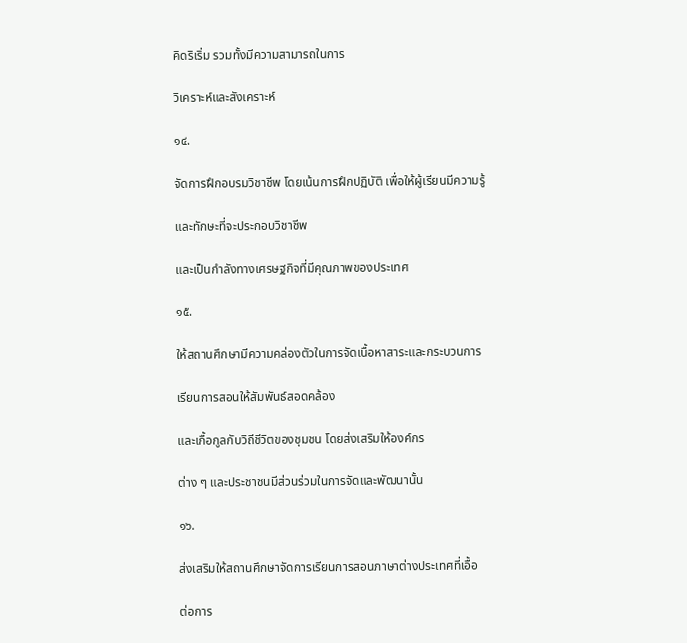คิดริเริ่ม รวมทั้งมีความสามารถในการ

วิเคราะห์และสังเคราะห์

๑๔.

จัดการฝึกอบรมวิชาชีพ โดยเน้นการฝึกปฏิบัติ เพื่อให้ผู้เรียนมีความรู้

และทักษะที่จะประกอบวิชาชีพ

และเป็นกำลังทางเศรษฐกิจที่มีคุณภาพของประเทศ

๑๕.

ให้สถานศึกษามีความคล่องตัวในการจัดเนื้อหาสาระและกระบวนการ

เรียนการสอนให้สัมพันธ์สอดคล้อง

และเกื้อกูลกับวิถีชีวิตของชุมชน โดยส่งเสริมให้องค์กร

ต่าง ๆ และประชาชนมีส่วนร่วมในการจัดและพัฒนานั้น

๑๖.

ส่งเสริมให้สถานศึกษาจัดการเรียนการสอนภาษาต่างประเทศที่เอื้อ

ต่อการ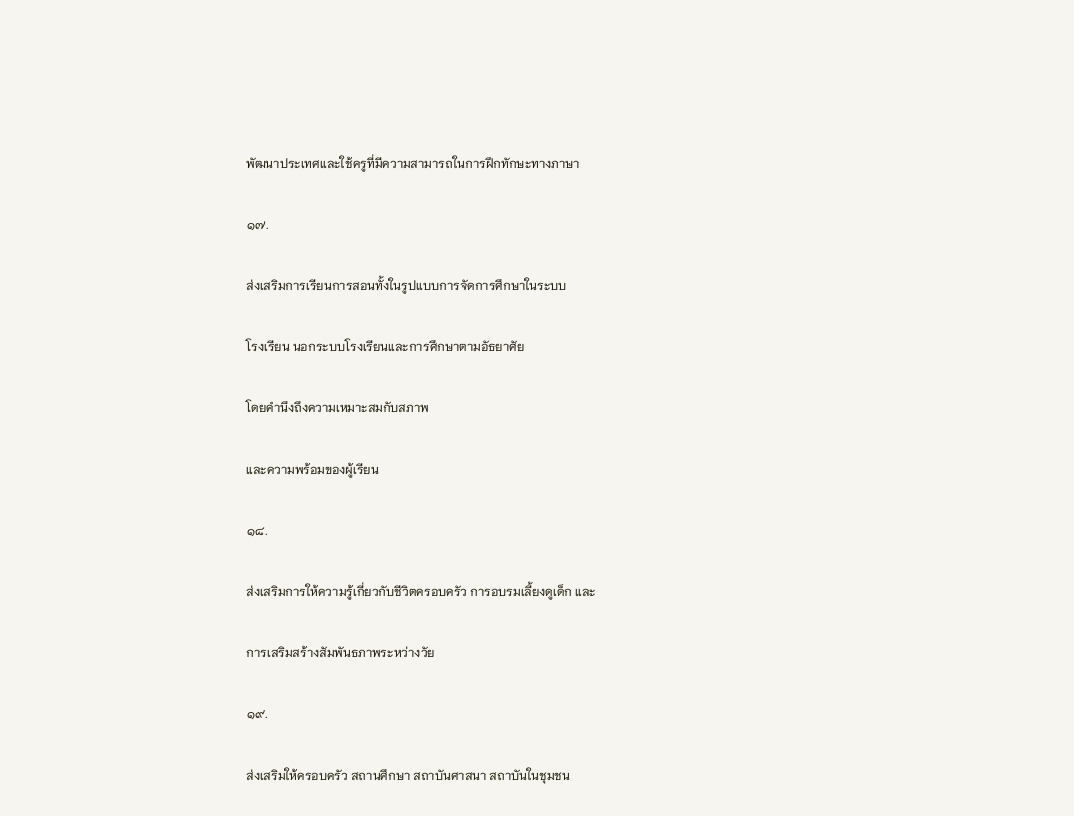พัฒนาประเทศและใช้ครูที่มีความสามารถในการฝึกทักษะทางภาษา

๑๗.

ส่งเสริมการเรียนการสอนทั้งในรูปแบบการจัดการศึกษาในระบบ

โรงเรียน นอกระบบโรงเรียนและการศึกษาตามอัธยาศัย

โดยคำนึงถึงความเหมาะสมกับสภาพ

และความพร้อมของผู้เรียน

๑๘.

ส่งเสริมการให้ความรู้เกี่ยวกับชีวิตครอบครัว การอบรมเลี้ยงดูเด็ก และ

การเสริมสร้างสัมพันธภาพระหว่างวัย

๑๙.

ส่งเสริมให้ครอบครัว สถานศึกษา สถาบันศาสนา สถาบันในชุมชน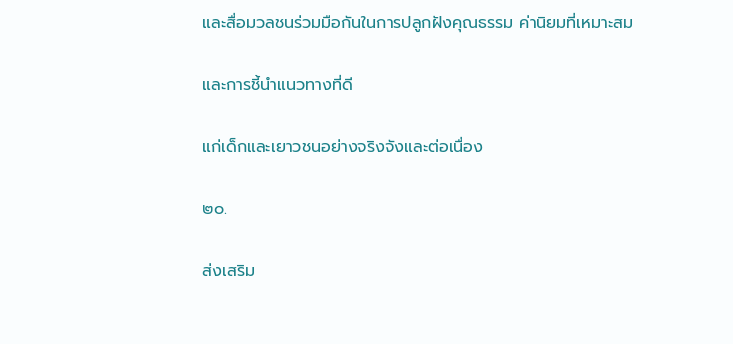และสื่อมวลชนร่วมมือกันในการปลูกฝังคุณธรรม ค่านิยมที่เหมาะสม

และการชี้นำแนวทางที่ดี

แก่เด็กและเยาวชนอย่างจริงจังและต่อเนื่อง

๒๐.

ส่งเสริม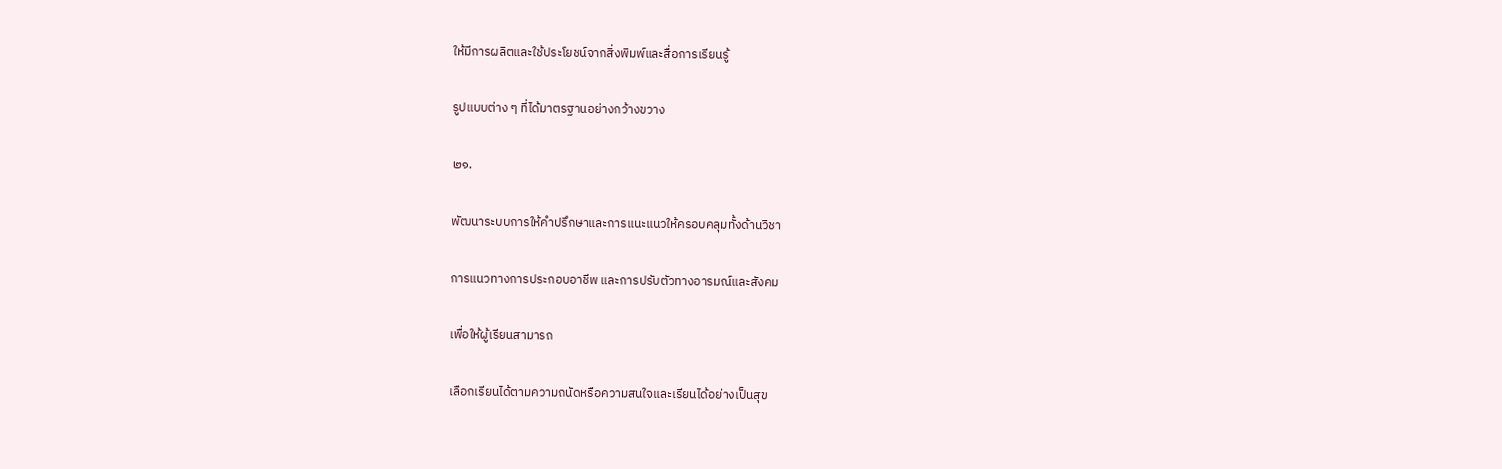ให้มีการผลิตและใช้ประโยชน์จากสิ่งพิมพ์และสื่อการเรียนรู้

รูปแบบต่าง ๆ ที่ได้มาตรฐานอย่างกว้างขวาง

๒๑.

พัฒนาระบบการให้คำปรึกษาและการแนะแนวให้ครอบคลุมทั้งด้านวิชา

การแนวทางการประกอบอาชีพ และการปรับตัวทางอารมณ์และสังคม

เพื่อให้ผู้เรียนสามารถ

เลือกเรียนได้ตามความถนัดหรือความสนใจและเรียนได้อย่างเป็นสุข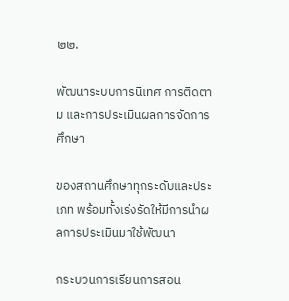๒๒.

พัฒนาระบบการนิเทศ การติดตาม และการประเมินผลการจัดการศึกษา

ของสถานศึกษาทุกระดับและประเภท พร้อมทั้งเร่งรัดให้มีการนำผลการประเมินมาใช้พัฒนา

กระบวนการเรียนการสอน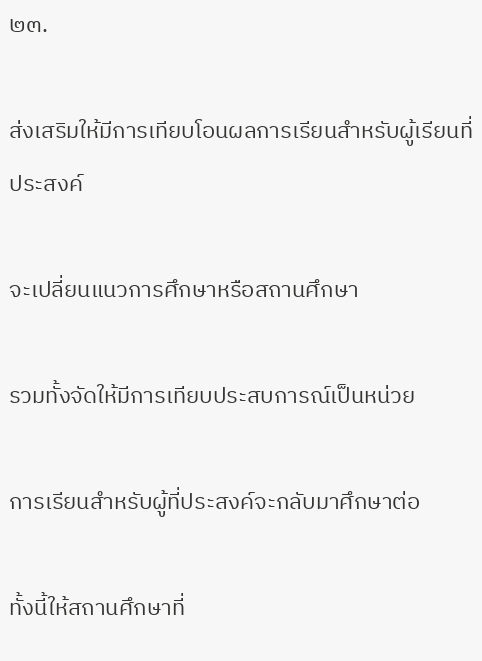๒๓.

ส่งเสริมให้มีการเทียบโอนผลการเรียนสำหรับผู้เรียนที่ประสงค์

จะเปลี่ยนแนวการศึกษาหรือสถานศึกษา

รวมทั้งจัดให้มีการเทียบประสบการณ์เป็นหน่วย

การเรียนสำหรับผู้ที่ประสงค์จะกลับมาศึกษาต่อ

ทั้งนี้ให้สถานศึกษาที่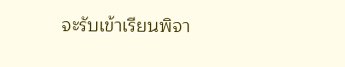จะรับเข้าเรียนพิจา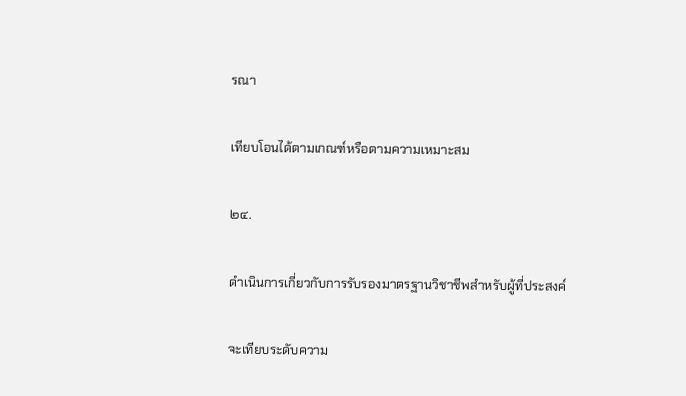รณา

เทียบโอนได้ตามเกณฑ์หรือตามความเหมาะสม

๒๔.

ดำเนินการเกี่ยวกับการรับรองมาตรฐานวิชาชีพสำหรับผู้ที่ประสงค์

จะเทียบระดับความ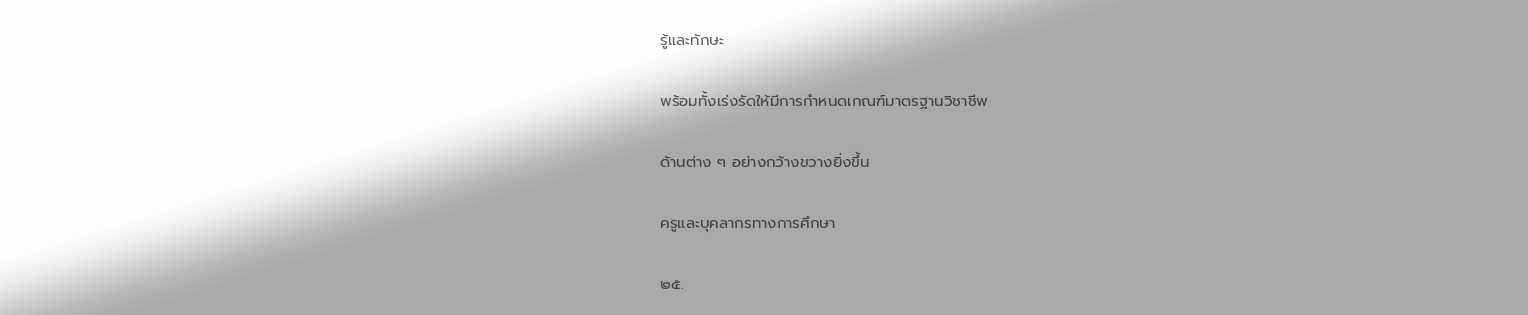รู้และทักษะ

พร้อมทั้งเร่งรัดให้มีการกำหนดเกณฑ์มาตรฐานวิชาชีพ

ด้านต่าง ๆ อย่างกว้างขวางยิ่งขึ้น

ครูและบุคลากรทางการศึกษา

๒๕.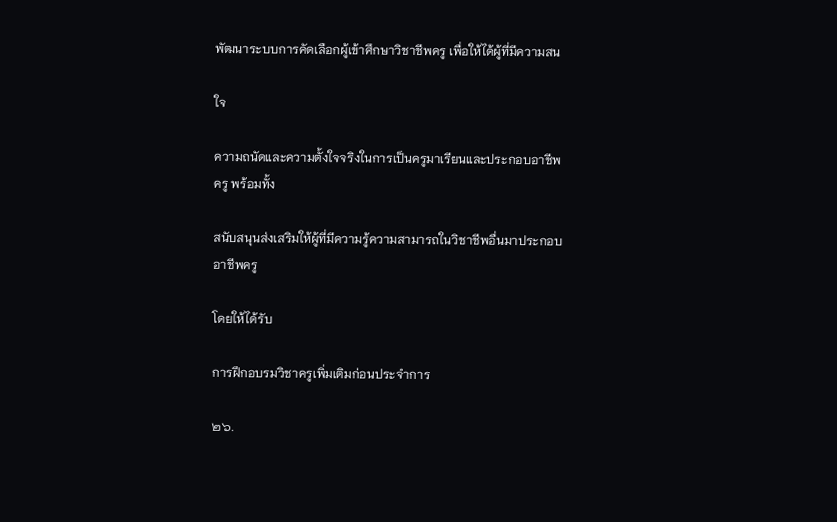พัฒนาระบบการคัดเลือกผู้เข้าศึกษาวิชาชีพครู เพื่อให้ได้ผู้ที่มีความสน

ใจ

ความถนัดและความตั้งใจจริงในการเป็นครูมาเรียนและประกอบอาชีพครู พร้อมทั้ง

สนับสนุนส่งเสริมให้ผู้ที่มีความรู้ความสามารถในวิชาชีพอื่นมาประกอบอาชีพครู

โดยให้ได้รับ

การฝึกอบรมวิชาครูเพิ่มเติมก่อนประจำการ

๒๖.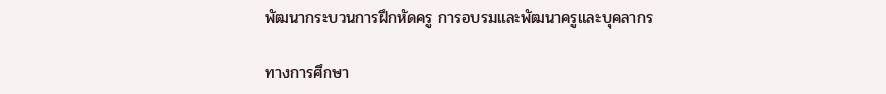พัฒนากระบวนการฝึกหัดครู การอบรมและพัฒนาครูและบุคลากร

ทางการศึกษา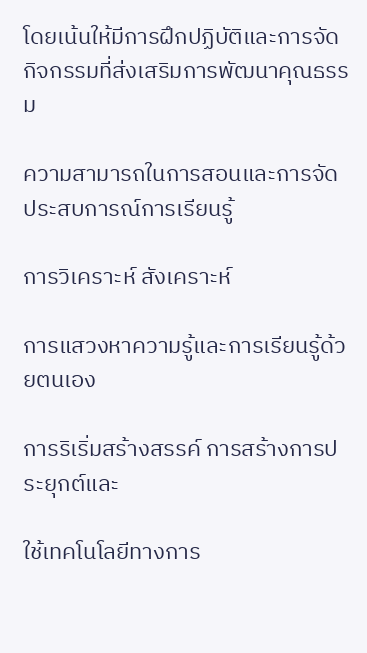โดยเน้นให้มีการฝึกปฏิบัติและการจัดกิจกรรมที่ส่งเสริมการพัฒนาคุณธรรม

ความสามารถในการสอนและการจัดประสบการณ์การเรียนรู้

การวิเคราะห์ สังเคราะห์

การแสวงหาความรู้และการเรียนรู้ด้วยตนเอง

การริเริ่มสร้างสรรค์ การสร้างการประยุกต์และ

ใช้เทคโนโลยีทางการ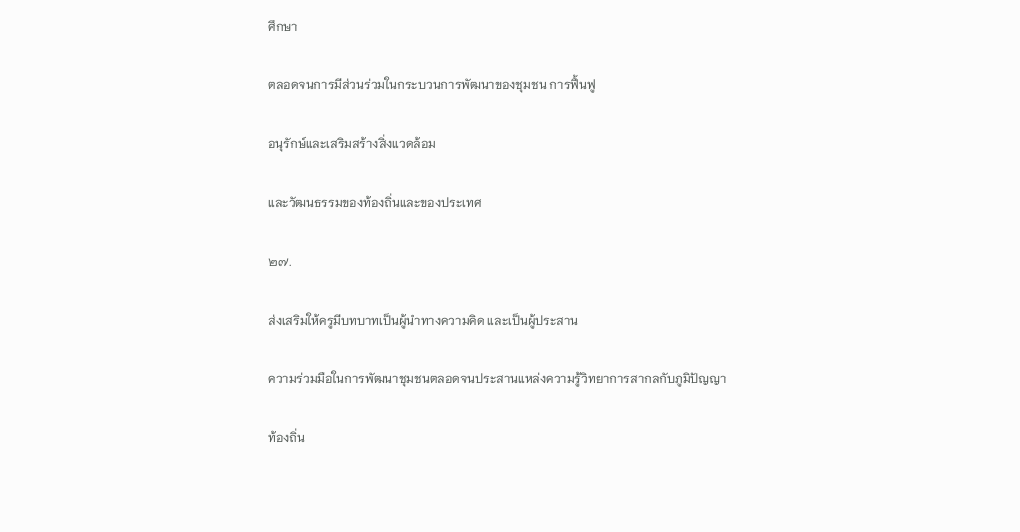ศึกษา

ตลอดจนการมีส่วนร่วมในกระบวนการพัฒนาของชุมชน การฟื้นฟู

อนุรักษ์และเสริมสร้างสิ่งแวดล้อม

และวัฒนธรรมของท้องถิ่นและของประเทศ

๒๗.

ส่งเสริมให้ครูมีบทบาทเป็นผู้นำทางความคิด และเป็นผู้ประสาน

ความร่วมมือในการพัฒนาชุมชนตลอดจนประสานแหล่งความรู้วิทยาการสากลกับภูมิปัญญา

ท้องถิ่น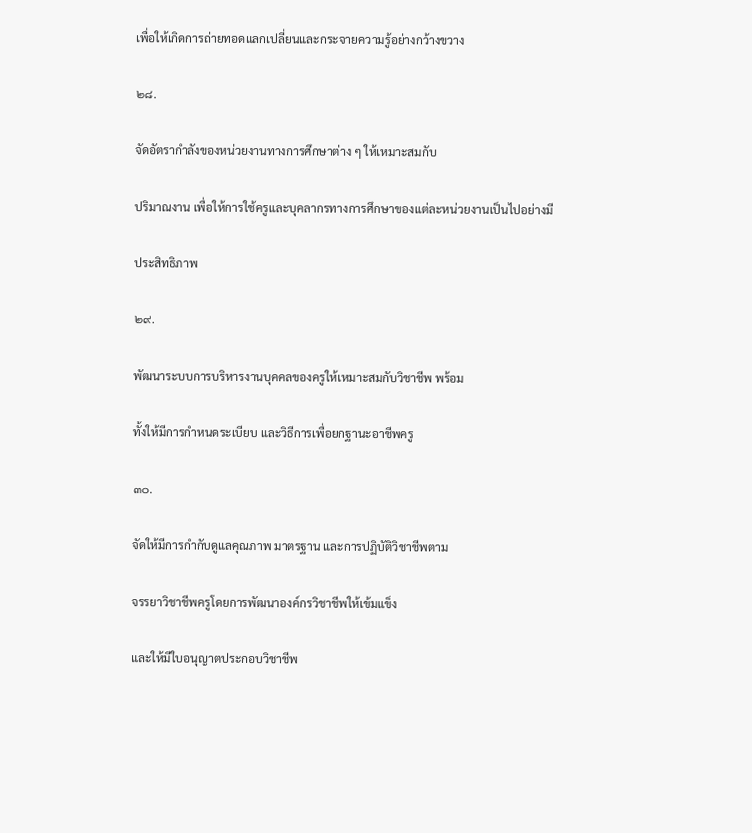เพื่อให้เกิดการถ่ายทอดแลกเปลี่ยนและกระจายความรู้อย่างกว้างขวาง

๒๘.

จัดอัตรากำลังของหน่วยงานทางการศึกษาต่าง ๆ ให้เหมาะสมกับ

ปริมาณงาน เพื่อให้การใช้ครูและบุคลากรทางการศึกษาของแต่ละหน่วยงานเป็นไปอย่างมี

ประสิทธิภาพ

๒๙.

พัฒนาระบบการบริหารงานบุคคลของครูให้เหมาะสมกับวิชาชีพ พร้อม

ทั้งให้มีการกำหนดระเบียบ และวิธีการเพื่อยกฐานะอาชีพครู

๓๐.

จัดให้มีการกำกับดูแลคุณภาพ มาตรฐาน และการปฏิบัติวิชาชีพตาม

จรรยาวิชาชีพครูโดยการพัฒนาองค์กรวิชาชีพให้เข้มแข็ง

และให้มีใบอนุญาตประกอบวิชาชีพ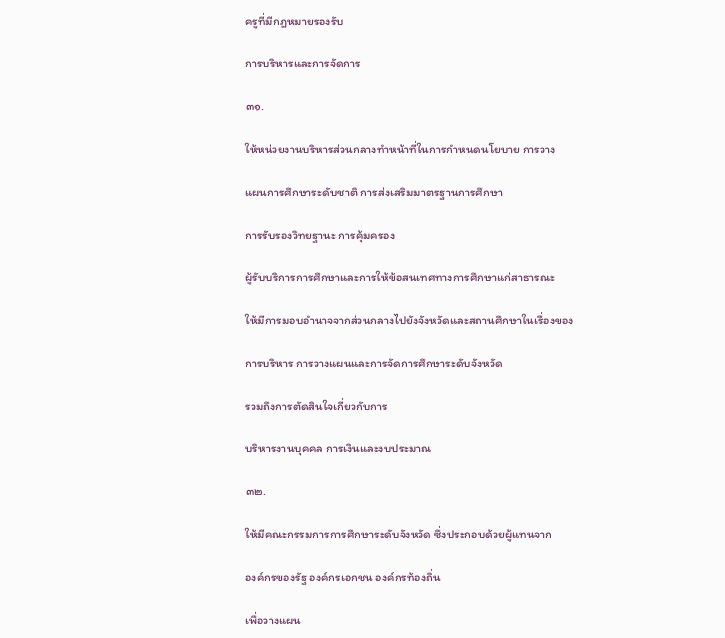ครูที่มีกฎหมายรองรับ

การบริหารและการจัดการ

๓๑.

ให้หน่วยงานบริหารส่วนกลางทำหน้าที่ในการกำหนดนโยบาย การวาง

แผนการศึกษาระดับชาติ การส่งเสริมมาตรฐานการศึกษา

การรับรองวิทยฐานะ การคุ้มครอง

ผู้รับบริการการศึกษาและการให้ข้อสนเทศทางการศึกษาแก่สาธารณะ

ให้มีการมอบอำนาจจากส่วนกลางไปยังจังหวัดและสถานศึกษาในเรื่องของ

การบริหาร การวางแผนและการจัดการศึกษาระดับจังหวัด

รวมถึงการตัดสินใจเกี่ยวกับการ

บริหารงานบุคคล การเงินและงบประมาณ

๓๒.

ให้มีคณะกรรมการการศึกษาระดับจังหวัด ซึ่งประกอบด้วยผู้แทนจาก

องค์กรของรัฐ องค์กรเอกชน องค์กรท้องถิ่น

เพื่อวางแผน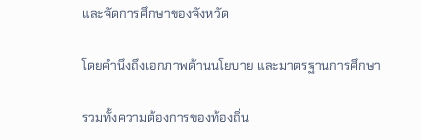และจัดการศึกษาของจังหวัด

โดยคำนึงถึงเอกภาพด้านนโยบาย และมาตรฐานการศึกษา

รวมทั้งความต้องการของท้องถิ่น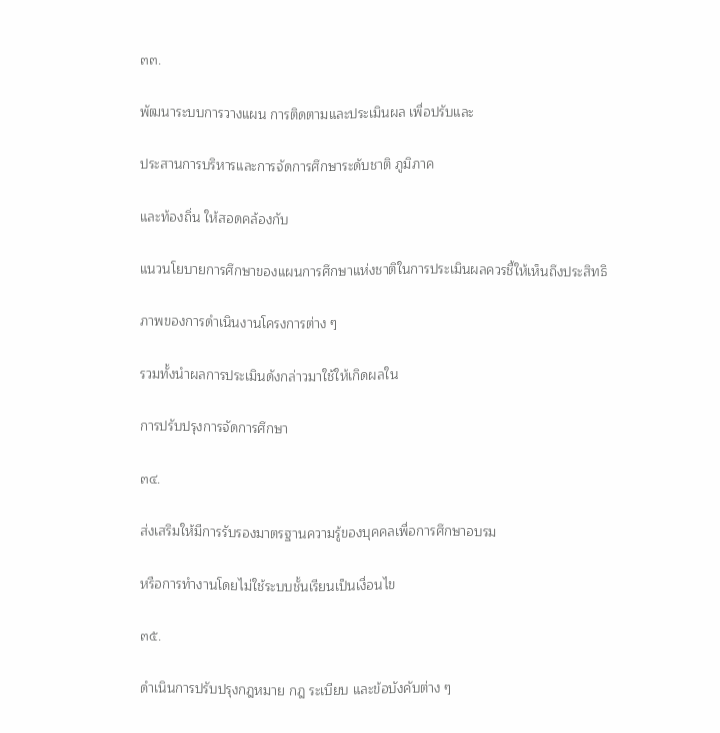๓๓.

พัฒนาระบบการวางแผน การติดตามและประเมินผล เพื่อปรับและ

ประสานการบริหารและการจัดการศึกษาระดับชาติ ภูมิภาค

และท้องถิ่น ให้สอดคล้องกับ

แนวนโยบายการศึกษาของแผนการศึกษาแห่งชาติในการประเมินผลควรชี้ให้เห็นถึงประสิทธิ

ภาพของการดำเนินงานโครงการต่าง ๆ

รวมทั้งนำผลการประเมินดังกล่าวมาใช้ให้เกิดผลใน

การปรับปรุงการจัดการศึกษา

๓๔.

ส่งเสริมให้มีการรับรองมาตรฐานความรู้ของบุคคลเพื่อการศึกษาอบรม

หรือการทำงานโดยไม่ใช้ระบบชั้นเรียนเป็นเงื่อนไข

๓๕.

ดำเนินการปรับปรุงกฎหมาย กฎ ระเบียบ และข้อบังคับต่าง ๆ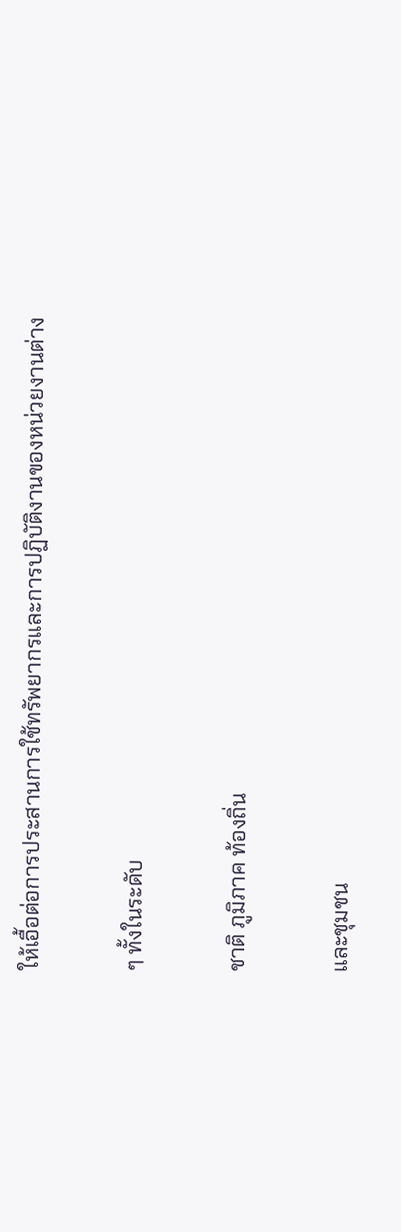ให้เอื้อต่อการประสานการใช้ทรัพยากรและการปฏิบัติงานของหน่วยงานต่าง

ๆ ทั้งในระดับ

ชาติ ภูมิภาค ท้องถิ่น

และชุมชน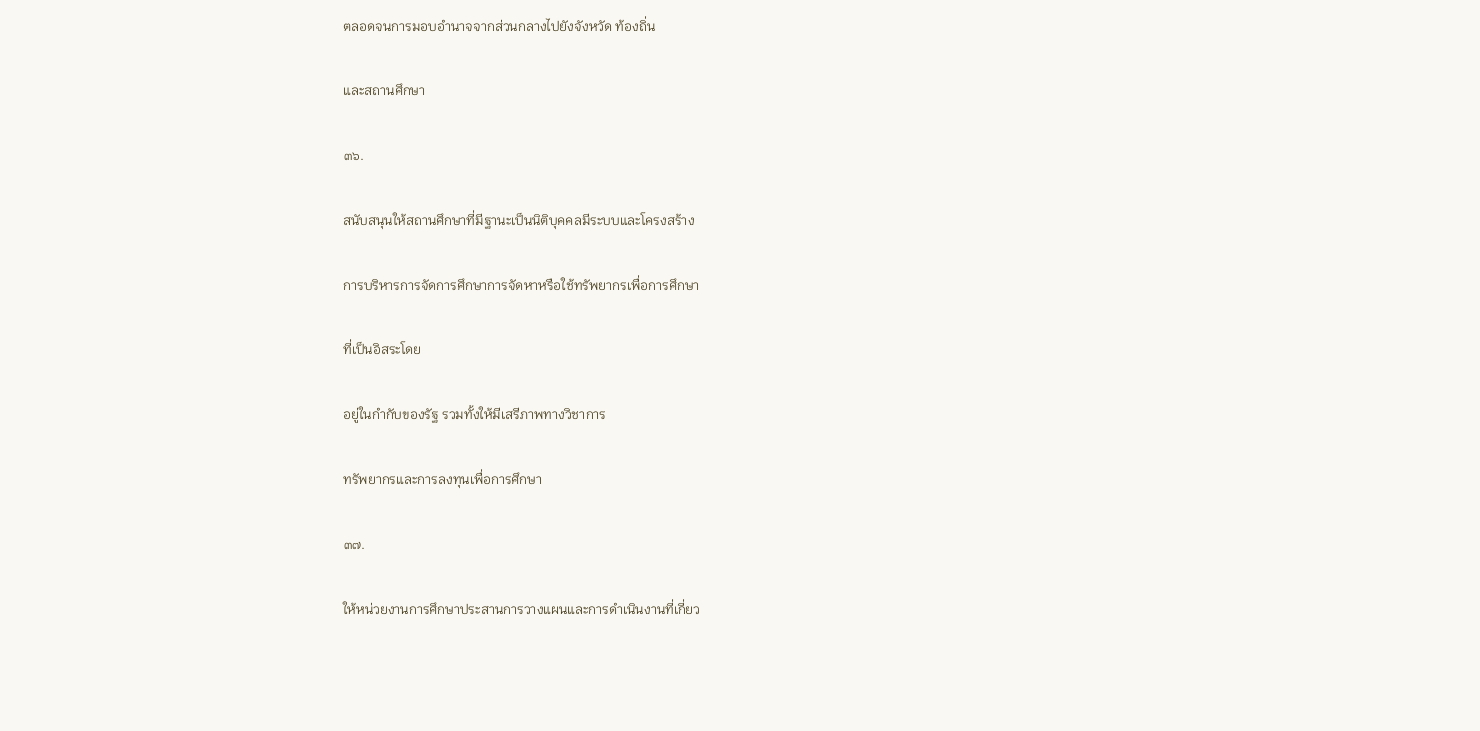ตลอดจนการมอบอำนาจจากส่วนกลางไปยังจังหวัด ท้องถิ่น

และสถานศึกษา

๓๖.

สนับสนุนให้สถานศึกษาที่มีฐานะเป็นนิติบุคคลมีระบบและโครงสร้าง

การบริหารการจัดการศึกษาการจัดหาหรือใช้ทรัพยากรเพื่อการศึกษา

ที่เป็นอิสระโดย

อยู่ในกำกับของรัฐ รวมทั้งให้มีเสรีภาพทางวิชาการ

ทรัพยากรและการลงทุนเพื่อการศึกษา

๓๗.

ให้หน่วยงานการศึกษาประสานการวางแผนและการดำเนินงานที่เกี่ยว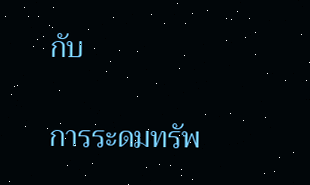กับ

การระดมทรัพ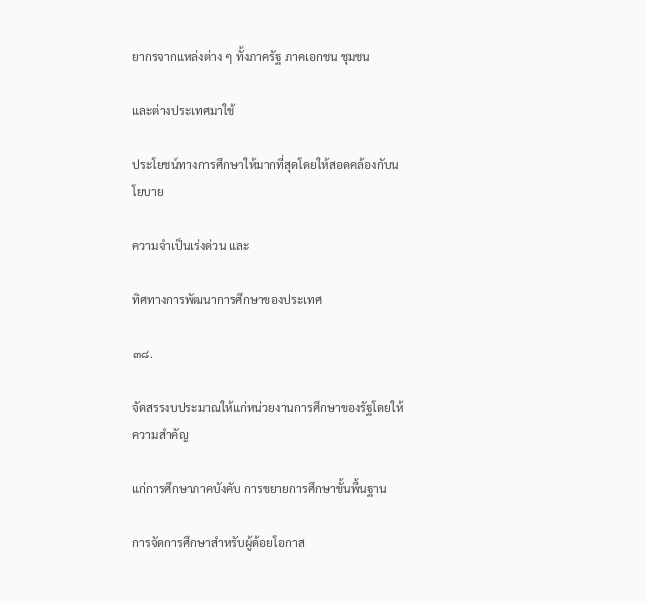ยากรจากแหล่งต่าง ๆ ทั้งภาครัฐ ภาคเอกชน ชุมชน

และต่างประเทศมาใช้

ประโยชน์ทางการศึกษาให้มากที่สุดโดยให้สอดคล้องกับนโยบาย

ความจำเป็นเร่งด่วน และ

ทิศทางการพัฒนาการศึกษาของประเทศ

๓๘.

จัดสรรงบประมาณให้แก่หน่วยงานการศึกษาของรัฐโดยให้ความสำคัญ

แก่การศึกษาภาคบังคับ การขยายการศึกษาขั้นพื้นฐาน

การจัดการศึกษาสำหรับผู้ด้อยโอกาส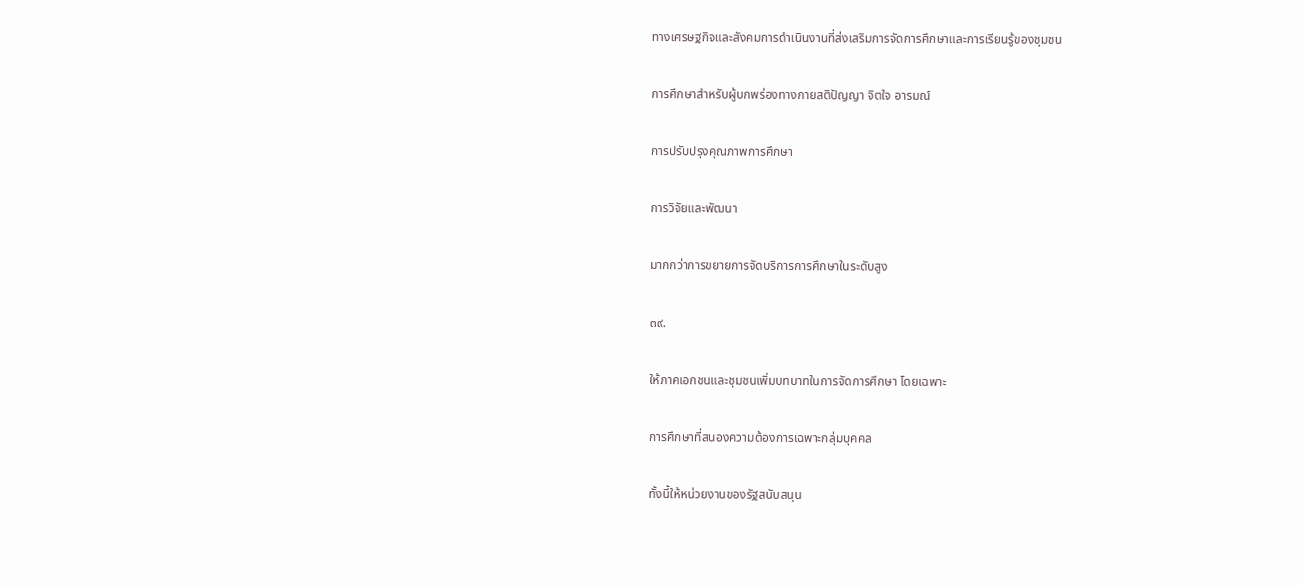ทางเศรษฐกิจและสังคมการดำเนินงานที่ส่งเสริมการจัดการศึกษาและการเรียนรู้ของชุมชน

การศึกษาสำหรับผู้บกพร่องทางกายสติปัญญา จิตใจ อารมณ์

การปรับปรุงคุณภาพการศึกษา

การวิจัยและพัฒนา

มากกว่าการขยายการจัดบริการการศึกษาในระดับสูง

๓๙.

ให้ภาคเอกชนและชุมชนเพิ่มบทบาทในการจัดการศึกษา โดยเฉพาะ

การศึกษาที่สนองความต้องการเฉพาะกลุ่มบุคคล

ทั้งนี้ให้หน่วยงานของรัฐสนับสนุน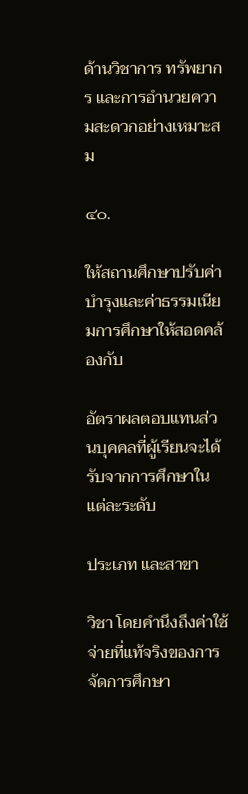ด้านวิชาการ ทรัพยากร และการอำนวยความสะดวกอย่างเหมาะสม

๔๐.

ให้สถานศึกษาปรับค่าบำรุงและค่าธรรมเนียมการศึกษาให้สอดคล้องกับ

อัตราผลตอบแทนส่วนบุคคลที่ผู้เรียนจะได้รับจากการศึกษาในแต่ละระดับ

ประเภท และสาขา

วิชา โดยคำนึงถึงค่าใช้จ่ายที่แท้จริงของการจัดการศึกษา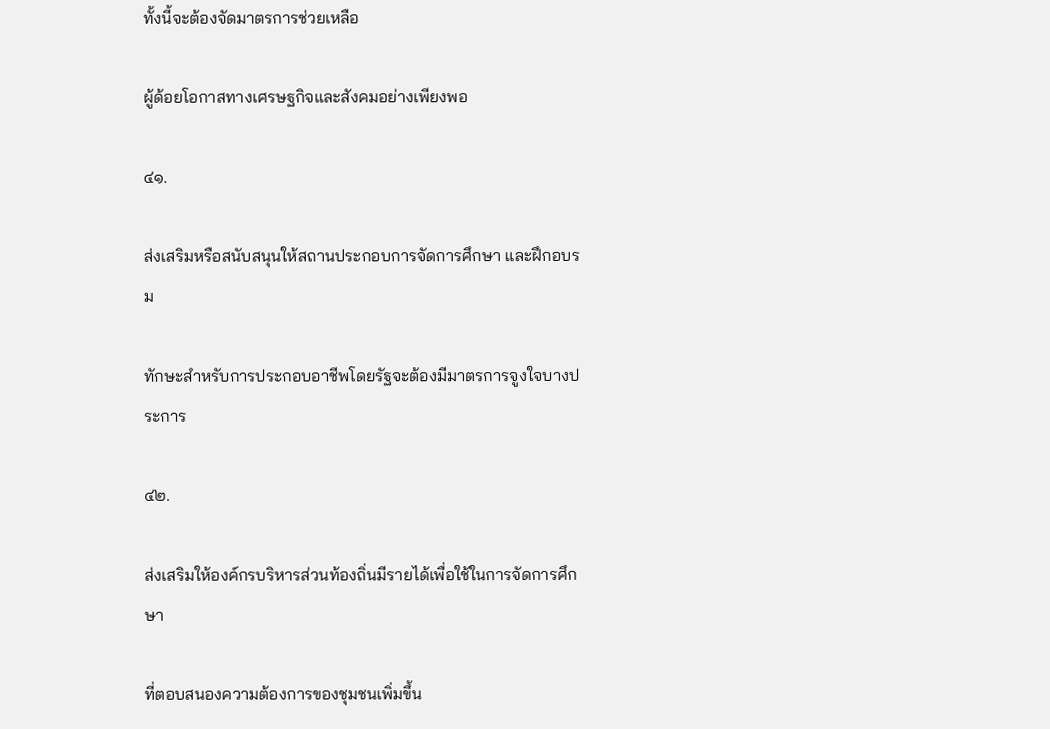ทั้งนี้จะต้องจัดมาตรการช่วยเหลือ

ผู้ด้อยโอกาสทางเศรษฐกิจและสังคมอย่างเพียงพอ

๔๑.

ส่งเสริมหรือสนับสนุนให้สถานประกอบการจัดการศึกษา และฝึกอบรม

ทักษะสำหรับการประกอบอาชีพโดยรัฐจะต้องมีมาตรการจูงใจบางประการ

๔๒.

ส่งเสริมให้องค์กรบริหารส่วนท้องถิ่นมีรายได้เพื่อใช้ในการจัดการศึกษา

ที่ตอบสนองความต้องการของชุมชนเพิ่มขึ้น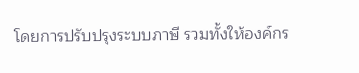โดยการปรับปรุงระบบภาษี รวมทั้งให้องค์กร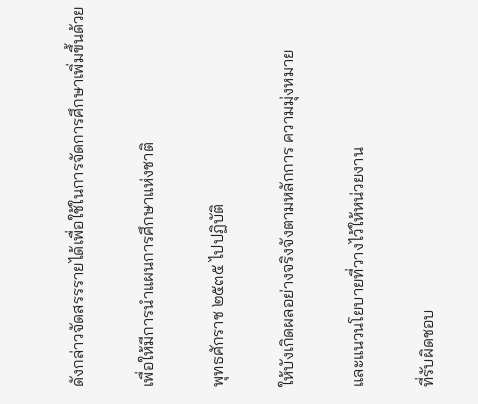ดังกล่าวจัดสรรรายได้เพื่อใช้ในการจัดการศึกษาเพิ่มขึ้นด้วย

เพื่อให้มีการนำแผนการศึกษาแห่งชาติ

พุทธศักราช ๒๕๓๕ ไปปฏิบัติ

ให้บังเกิดผลอย่างจริงจังตามหลักการ ความมุ่งหมาย

และแนวนโยบายที่วางไว้ให้หน่วยงาน

ที่รับผิดชอบ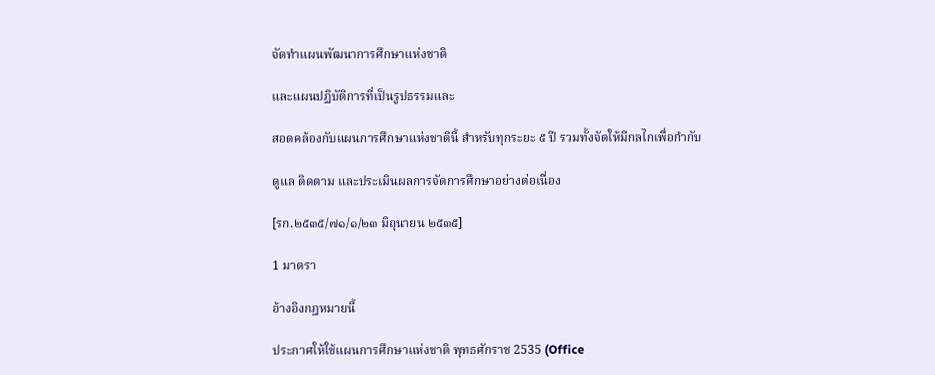จัดทำแผนพัฒนาการศึกษาแห่งชาติ

และแผนปฏิบัติการที่เป็นรูปธรรมและ

สอดคล้องกับแผนการศึกษาแห่งชาตินี้ สำหรับทุกระยะ ๕ ปี รวมทั้งจัดให้มีกลไกเพื่อกำกับ

ดูแล ติดตาม และประเมินผลการจัดการศึกษาอย่างต่อเนื่อง

[รก.๒๕๓๕/๗๑/๑/๒๓ มิถุนายน ๒๕๓๕]

1 มาตรา

อ้างอิงกฎหมายนี้

ประกาศให้ใช้แผนการศึกษาแห่งชาติ พุทธศักราช 2535 (Office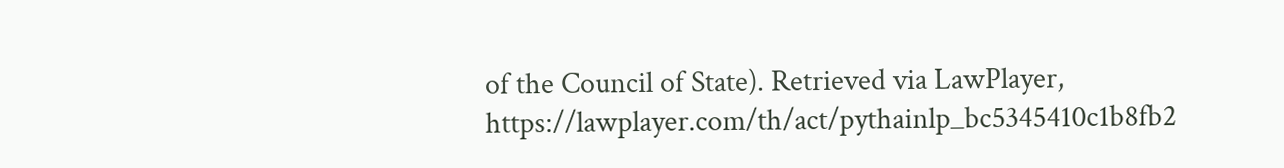of the Council of State). Retrieved via LawPlayer, https://lawplayer.com/th/act/pythainlp_bc5345410c1b8fb2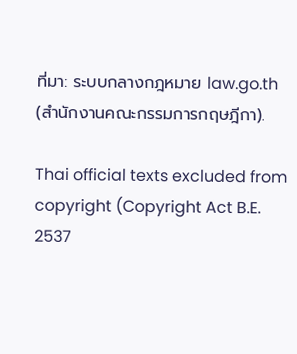ที่มา: ระบบกลางกฎหมาย law.go.th (สำนักงานคณะกรรมการกฤษฎีกา).

Thai official texts excluded from copyright (Copyright Act B.E. 2537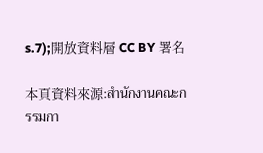s.7);開放資料層 CC BY 署名

本頁資料來源:สำนักงานคณะกรรมกา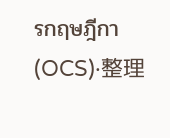รกฤษฎีกา (OCS)·整理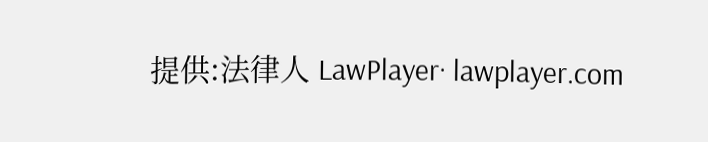提供:法律人 LawPlayer· lawplayer.com